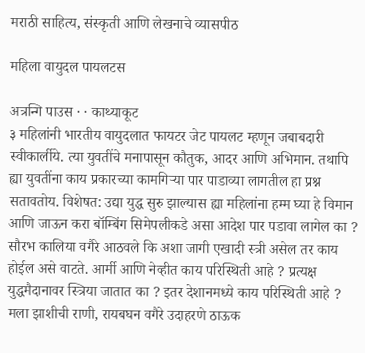मराठी साहित्य, संस्कृती आणि लेखनाचे व्यासपीठ

महिला वायुदल पायलटस

अत्रन्गि पाउस · · काथ्याकूट
३ महिलांनी भारतीय वायुदलात फायटर जेट पायलट म्हणून जबाबदारी स्वीकार्लीये. त्या युवतींचे मनापासून कौतुक, आदर आणि अभिमान. तथापि ह्या युवतींना काय प्रकारच्या कामगिऱ्या पार पाडाव्या लागतील हा प्रश्न सतावतोय. विशेषत: उद्या युद्ध सुरु झाल्यास ह्या महिलांना हम्म घ्या हे विमान आणि जाऊन करा बॉम्बिंग सिमेपलीकडे असा आदेश पार पडावा लागेल का ? सौरभ कालिया वगैरे आठवले कि अशा जागी एखादी स्त्री असेल तर काय होईल असे वाटते. आर्मी आणि नेव्हीत काय परिस्थिती आहे ? प्रत्यक्ष युद्धमैदानावर स्त्रिया जातात का ? इतर देशानमध्ये काय परिस्थिती आहे ? मला झाशीची राणी, रायबघन वगैरे उदाहरणे ठाऊक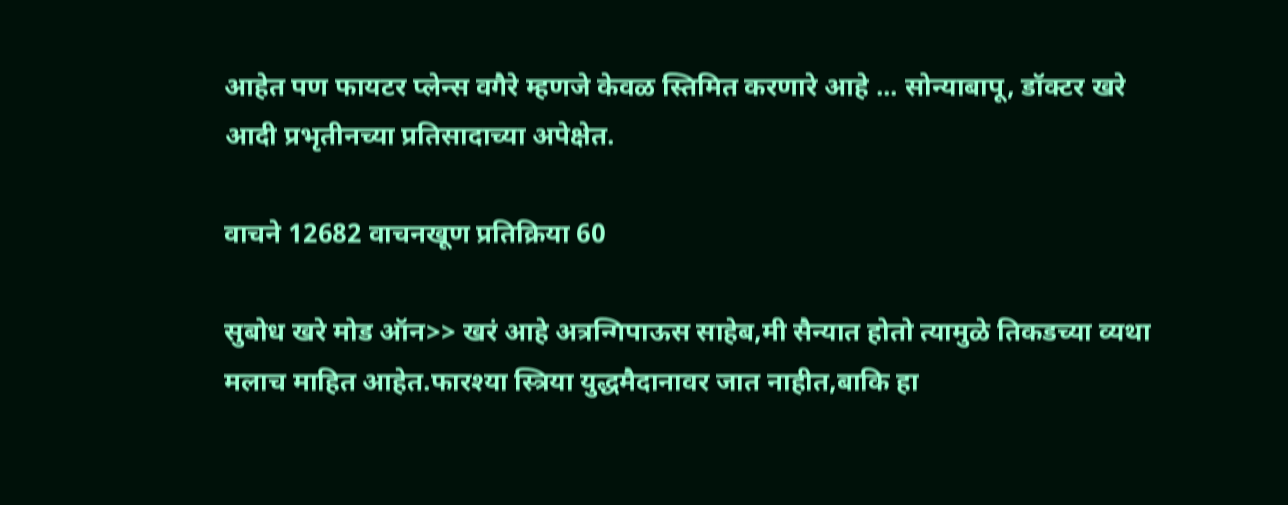आहेत पण फायटर प्लेन्स वगैरे म्हणजे केवळ स्तिमित करणारे आहे ... सोन्याबापू, डॉक्टर खरे आदी प्रभृतीनच्या प्रतिसादाच्या अपेक्षेत.

वाचने 12682 वाचनखूण प्रतिक्रिया 60

सुबोध खरे मोड ऑन>> खरं आहे अत्रन्गिपाऊस साहेब,मी सैन्यात होतो त्यामुळे तिकडच्या व्यथा मलाच माहित आहेत.फारश्या स्त्रिया युद्धमैदानावर जात नाहीत,बाकि हा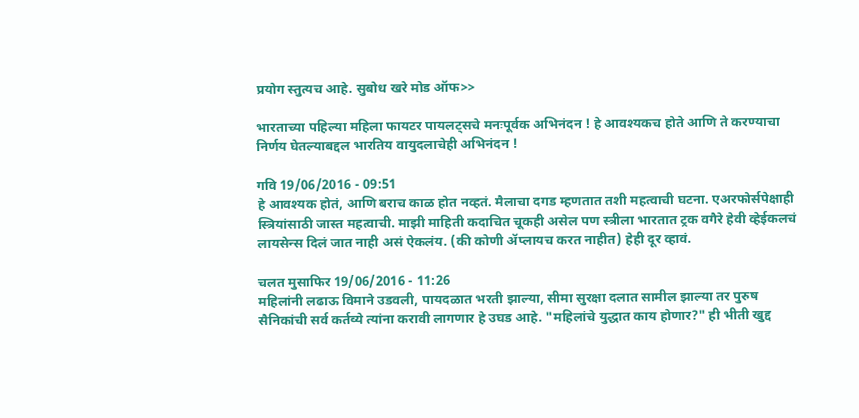प्रयोग स्तुत्यच आहे. सुबोध खरे मोड ऑफ>>

भारताच्या पहिल्या महिला फायटर पायलट्सचे मनःपूर्वक अभिनंदन ! हे आवश्यकच होते आणि ते करण्याचा निर्णय घेतल्याबद्दल भारतिय वायुदलाचेही अभिनंदन !

गवि 19/06/2016 - 09:51
हे आवश्यक होतं, आणि बराच काळ होत नव्हतं. मैलाचा दगड म्हणतात तशी महत्वाची घटना. एअरफोर्सपेक्षाही स्त्रियांसाठी जास्त महत्वाची. माझी माहिती कदाचित चूकही असेल पण स्त्रीला भारतात ट्रक वगैरे हेवी व्हेईकलचं लायसेन्स दिलं जात नाही असं ऐकलंय. (की कोणी ॲप्लायच करत नाहीत) हेही दूर व्हावं.

चलत मुसाफिर 19/06/2016 - 11:26
महिलांनी लढाऊ विमाने उडवली, पायदळात भरती झाल्या, सीमा सुरक्षा दलात सामील झाल्या तर पुरुष सैनिकांची सर्व कर्तव्ये त्यांना करावी लागणार हे उघड आहे. "महिलांचे युद्धात काय होणार?" ही भीती खुद्द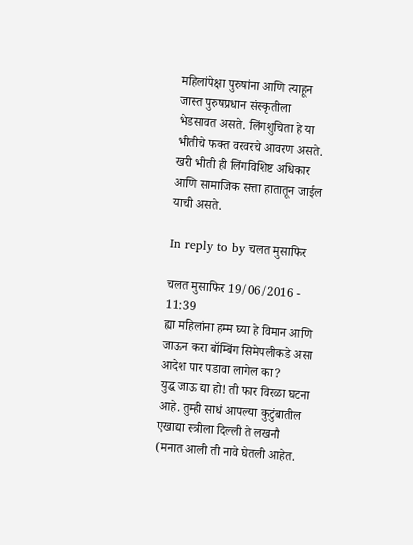महिलांपेक्षा पुरुषांना आणि त्याहून जास्त पुरुषप्रधान संस्कृतीला भेडसावत असते. लिंगशुचिता हे या भीतीचे फक्त वरवरचे आवरण असते. खरी भीती ही लिंगविशिष्ट अधिकार आणि सामाजिक सत्ता हातातून जाईल याची असते.

In reply to by चलत मुसाफिर

चलत मुसाफिर 19/06/2016 - 11:39
ह्या महिलांना हम्म घ्या हे विमान आणि जाऊन करा बॉम्बिंग सिमेपलीकडे असा आदेश पार पडावा लागेल का?
युद्ध जाऊ द्या हो! ती फार विरळा घटना आहे. तुम्ही साधं आपल्या कुटुंबातील एखाद्या स्त्रीला दिल्ली ते लखनौ (मनात आली ती नावे घेतली आहेत.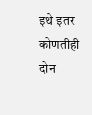इथे इतर कोणतीही दोन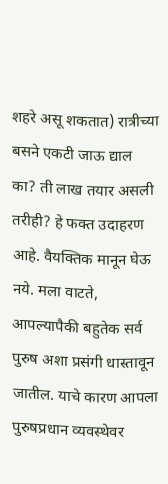शहरे असू शकतात) रात्रीच्या बसने एकटी जाऊ द्याल का? ती लाख तयार असली तरीही? हे फक्त उदाहरण आहे. वैयक्तिक मानून घेऊ नये. मला वाटते, आपल्यापैकी बहुतेक सर्व पुरुष अशा प्रसंगी धास्तावून जातील. याचे कारण आपला पुरुषप्रधान व्यवस्थेवर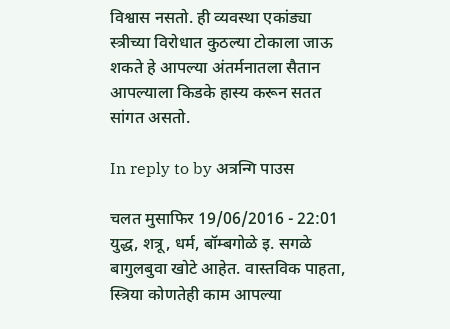विश्वास नसतो. ही व्यवस्था एकांड्या स्त्रीच्या विरोधात कुठल्या टोकाला जाऊ शकते हे आपल्या अंतर्मनातला सैतान आपल्याला किडके हास्य करून सतत सांगत असतो.

In reply to by अत्रन्गि पाउस

चलत मुसाफिर 19/06/2016 - 22:01
युद्ध, शत्रू, धर्म, बॉम्बगोळे इ. सगळे बागुलबुवा खोटे आहेत. वास्तविक पाहता, स्त्रिया कोणतेही काम आपल्या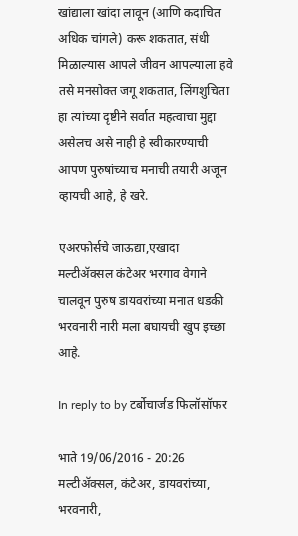खांद्याला खांदा लावून (आणि कदाचित अधिक चांगले) करू शकतात, संधी मिळाल्यास आपले जीवन आपल्याला हवे तसे मनसोक्त जगू शकतात, लिंगशुचिता हा त्यांच्या दृष्टीने सर्वात महत्वाचा मुद्दा असेलच असे नाही हे स्वीकारण्याची आपण पुरुषांच्याच मनाची तयारी अजून व्हायची आहे, हे खरे.

एअरफोर्सचे जाऊद्या,एखादा मल्टीॲक्सल कंटेअर भरगाव वेगाने चालवून पुरुष डायवरांच्या मनात धडकी भरवनारी नारी मला बघायची खुप इच्छा आहे.

In reply to by टर्बोचार्जड फिलॉसॉफर

भाते 19/06/2016 - 20:26
मल्टीॲक्सल, कंटेअर, डायवरांच्या, भरवनारी,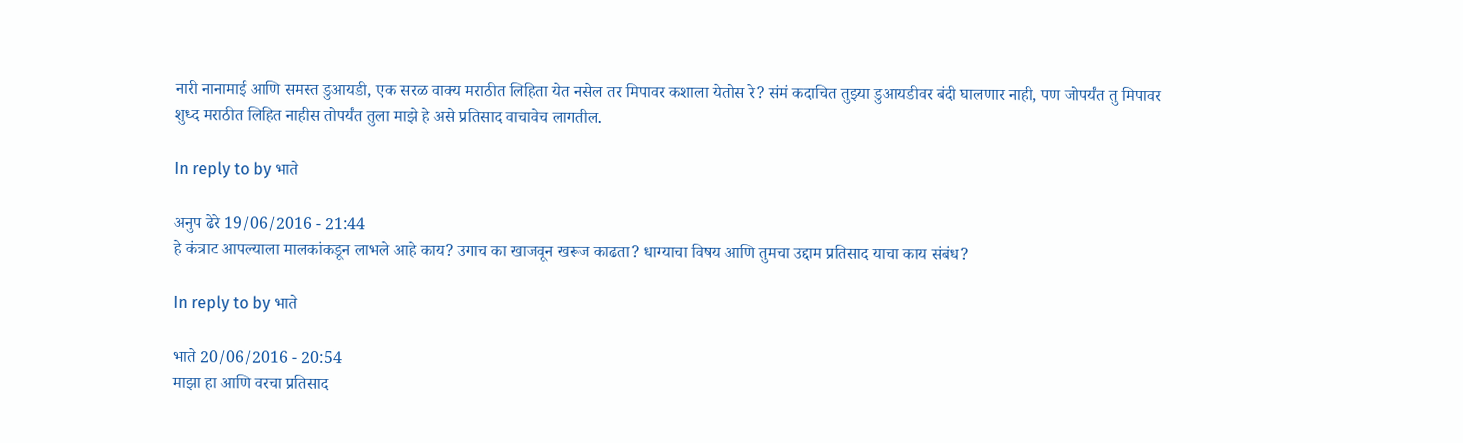नारी नानामाई आणि समस्त डुआयडी, एक सरळ वाक्य मराठीत लिहिता येत नसेल तर मिपावर कशाला येतोस रे? संमं कदाचित तुझ्या डुआयडीवर बंदी घालणार नाही, पण जोपर्यंत तु मिपावर शुध्द मराठीत लिहित नाहीस तोपर्यंत तुला माझे हे असे प्रतिसाद वाचावेच लागतील.

In reply to by भाते

अनुप ढेरे 19/06/2016 - 21:44
हे कंत्राट आपल्याला मालकांकडून लाभले आहे काय? उगाच का खाजवून खरूज काढता? धाग्याचा विषय आणि तुमचा उद्दाम प्रतिसाद याचा काय संबंध?

In reply to by भाते

भाते 20/06/2016 - 20:54
माझा हा आणि वरचा प्रतिसाद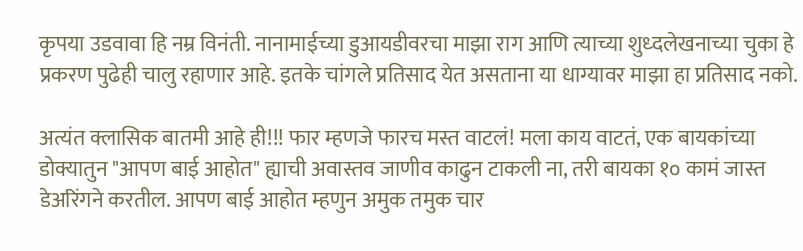कृपया उडवावा हि नम्र विनंती. नानामाईच्या डुआयडीवरचा माझा राग आणि त्याच्या शुध्दलेखनाच्या चुका हे प्रकरण पुढेही चालु रहाणार आहे. इतके चांगले प्रतिसाद येत असताना या धाग्यावर माझा हा प्रतिसाद नको.

अत्यंत क्लासिक बातमी आहे ही!!! फार म्हणजे फारच मस्त वाटलं! मला काय वाटतं, एक बायकांच्या डोक्यातुन "आपण बाई आहोत" ह्याची अवास्तव जाणीव काढुन टाकली ना, तरी बायका १० कामं जास्त डेअरिंगने करतील. आपण बाई आहोत म्हणुन अमुक तमुक चार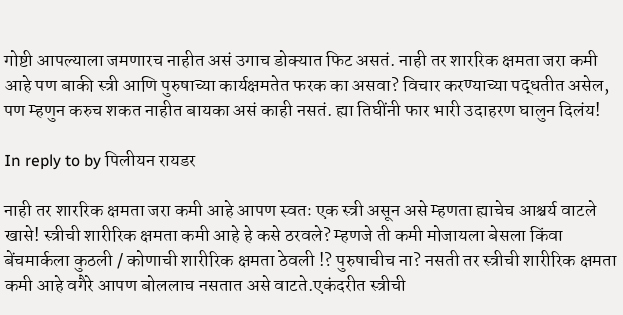गोष्टी आपल्याला जमणारच नाहीत असं उगाच डोक्यात फिट असतं. नाही तर शाररिक क्षमता जरा कमी आहे पण बाकी स्त्री आणि पुरुषाच्या कार्यक्षमतेत फरक का असवा? विचार करण्याच्या पद्धतीत असेल, पण म्हणुन करुच शकत नाहीत बायका असं काही नसतं. ह्या तिघींनी फार भारी उदाहरण घालुन दिलंय!

In reply to by पिलीयन रायडर

नाही तर शाररिक क्षमता जरा कमी आहे आपण स्वतः एक स्त्री असून असे म्हणता ह्याचेच आश्चर्य वाटले खासे! स्त्रीची शारीरिक क्षमता कमी आहे हे कसे ठरवले? म्हणजे ती कमी मोजायला बेसला किंवा बेंचमार्कला कुठली / कोणाची शारीरिक क्षमता ठेवली !? पुरुषाचीच ना? नसती तर स्त्रीची शारीरिक क्षमता कमी आहे वगैरे आपण बोललाच नसतात असे वाटते.एकंदरीत स्त्रीची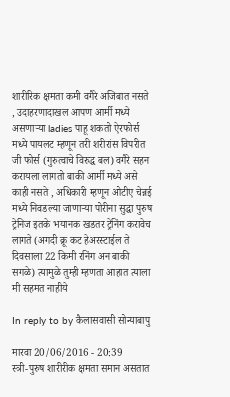शारीरिक क्षमता कमी वगैरे अजिबात नसते , उदाहरणादाखल आपण आर्मी मध्ये असणाऱ्या ladies पाहू शकतो ऐरफोर्स मध्ये पायलट म्हणून तरी शरीरांस विपरीत जी फोर्स (गुरुत्वाचे विरुद्ध बल) वगैरे सहन करायला लागतो बाकी आर्मी मध्ये असे काही नसते , अधिकारी म्हणून ओटीए चेन्नई मध्ये निवडल्या जाणाऱ्या पोरीना सुद्धा पुरुष ट्रेनिज इतके भयानक खडतर ट्रेनिंग करावेच लागते (अगदी क्रू कट हेअरस्टाईल ते दिवसाला 22 किमी रनिंग अन बाकी सगळे) त्यामुळे तुम्ही म्हणता आहात त्याला मी सहमत नाहीये

In reply to by कैलासवासी सोन्याबापु

मारवा 20/06/2016 - 20:39
स्त्री-पुरुष शारीरीक क्षमता समान असतात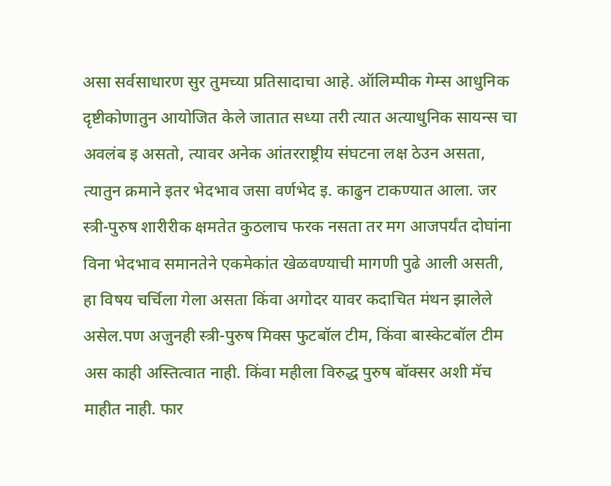असा सर्वसाधारण सुर तुमच्या प्रतिसादाचा आहे. ऑलिम्पीक गेम्स आधुनिक दृष्टीकोणातुन आयोजित केले जातात सध्या तरी त्यात अत्याधुनिक सायन्स चा अवलंब इ असतो, त्यावर अनेक आंतरराष्ट्रीय संघटना लक्ष ठेउन असता, त्यातुन क्रमाने इतर भेदभाव जसा वर्णभेद इ. काढुन टाकण्यात आला. जर स्त्री-पुरुष शारीरीक क्षमतेत कुठलाच फरक नसता तर मग आजपर्यंत दोघांना विना भेदभाव समानतेने एकमेकांत खेळवण्याची मागणी पुढे आली असती, हा विषय चर्चिला गेला असता किंवा अगोदर यावर कदाचित मंथन झालेले असेल.पण अजुनही स्त्री-पुरुष मिक्स फुटबॉल टीम, किंवा बास्केटबॉल टीम अस काही अस्तित्वात नाही. किंवा महीला विरुद्ध पुरुष बॉक्सर अशी मॅच माहीत नाही. फार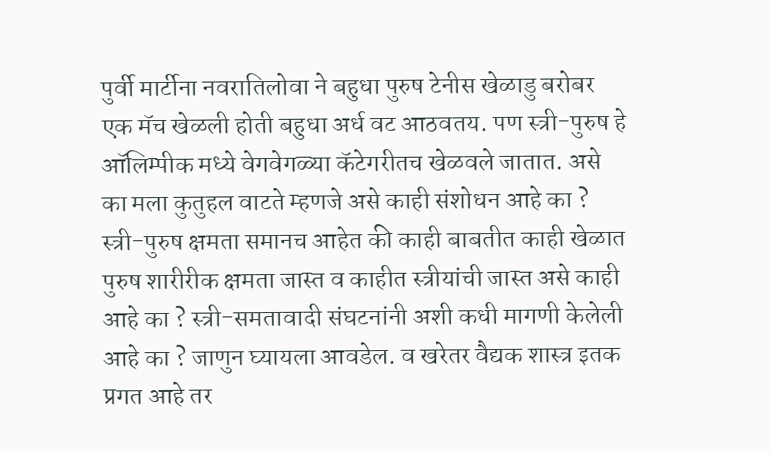पुर्वी मार्टीना नवरातिलोवा ने बहुधा पुरुष टेनीस खेळाडु बरोबर एक मॅच खेळली होती बहुधा अर्ध वट आठवतय. पण स्त्री-पुरुष हे ऑलिम्पीक मध्ये वेगवेगळ्या कॅटेगरीतच खेळवले जातात. असे का मला कुतुहल वाटते म्हणजे असे काही संशोधन आहे का ? स्त्री-पुरुष क्षमता समानच आहेत की काही बाबतीत काही खेळात पुरुष शारीरीक क्षमता जास्त व काहीत स्त्रीयांची जास्त असे काही आहे का ? स्त्री-समतावादी संघटनांनी अशी कधी मागणी केलेली आहे का ? जाणुन घ्यायला आवडेल. व खरेतर वैद्यक शास्त्र इतक प्रगत आहे तर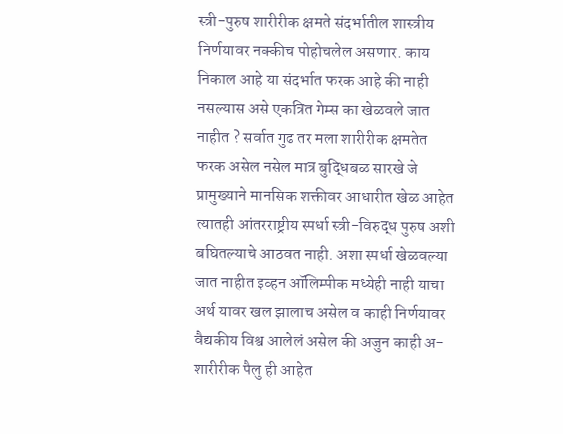स्त्री-पुरुष शारीरीक क्षमते संदर्भातील शास्त्रीय निर्णयावर नक्कीच पोहोचलेल असणार. काय निकाल आहे या संदर्भात फरक आहे की नाही नसल्यास असे एकत्रित गेम्स का खेळवले जात नाहीत ? सर्वात गुढ तर मला शारीरीक क्षमतेत फरक असेल नसेल मात्र बुद्धिबळ सारखे जे प्रामुख्याने मानसिक शक्तीवर आधारीत खेळ आहेत त्यातही आंतरराष्ट्रीय स्पर्धा स्त्री-विरुद्ध पुरुष अशी बघितल्याचे आठवत नाही. अशा स्पर्धा खेळवल्या जात नाहीत इव्हन ऑलिम्पीक मध्येही नाही याचा अर्थ यावर खल झालाच असेल व काही निर्णयावर वैद्यकीय विश्व आलेलं असेल की अजुन काही अ-शारीरीक पैलु ही आहेत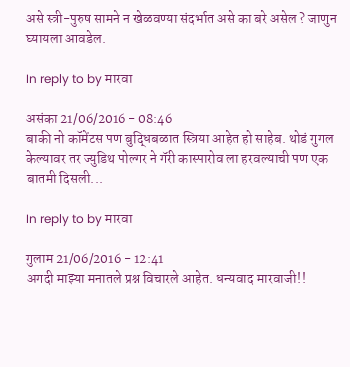असे स्त्री-पुरुष सामने न खेळवण्या संदर्भात असे का बरे असेल ? जाणुन घ्यायला आवडेल.

In reply to by मारवा

असंका 21/06/2016 - 08:46
बाकी नो कॉमेंटस पण बुद्धिबळात स्त्रिया आहेत हो साहेब. थोडं गुगल केल्यावर तर ज्युडिथ पोल्गर ने गॅरी कास्पारोव ला हरवल्याची पण एक बातमी दिसली...

In reply to by मारवा

गुलाम 21/06/2016 - 12:41
अगदी माझ्या मनातले प्रश्न विचारले आहेत. धन्यवाद मारवाजी!!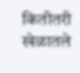कितीतरी खेळातले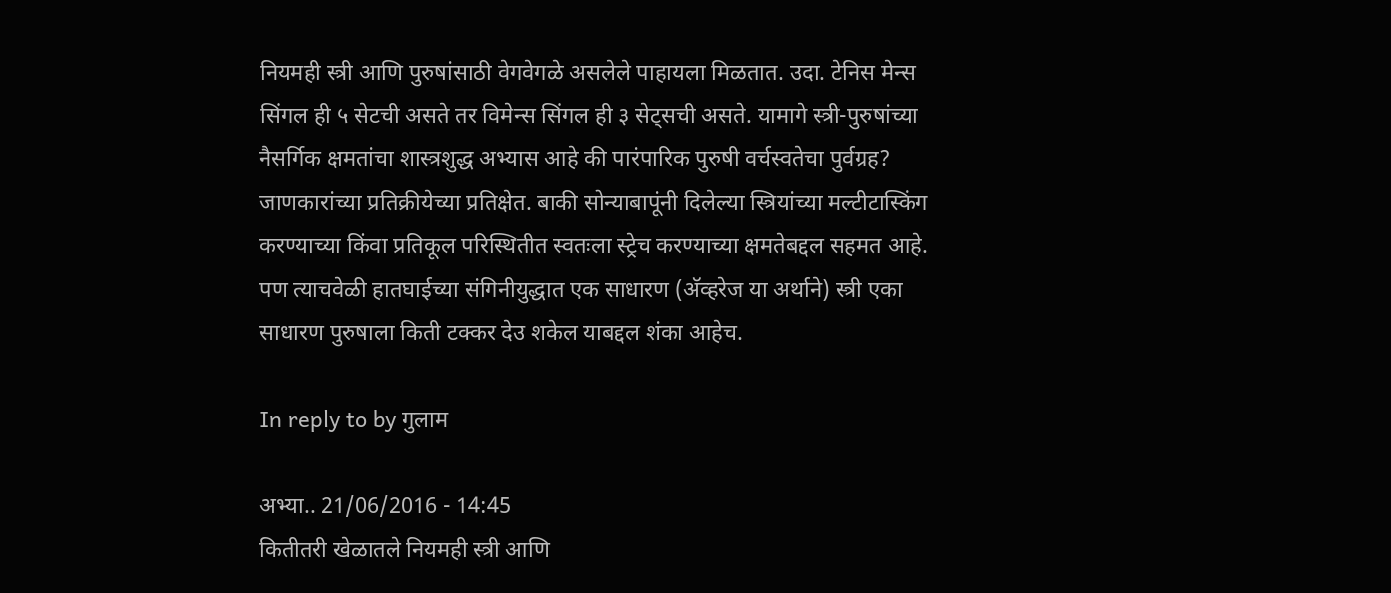नियमही स्त्री आणि पुरुषांसाठी वेगवेगळे असलेले पाहायला मिळतात. उदा. टेनिस मेन्स सिंगल ही ५ सेटची असते तर विमेन्स सिंगल ही ३ सेट्सची असते. यामागे स्त्री-पुरुषांच्या नैसर्गिक क्षमतांचा शास्त्रशुद्ध अभ्यास आहे की पारंपारिक पुरुषी वर्चस्वतेचा पुर्वग्रह? जाणकारांच्या प्रतिक्रीयेच्या प्रतिक्षेत. बाकी सोन्याबापूंनी दिलेल्या स्त्रियांच्या मल्टीटास्किंग करण्याच्या किंवा प्रतिकूल परिस्थितीत स्वतःला स्ट्रेच करण्याच्या क्षमतेबद्दल सहमत आहे. पण त्याचवेळी हातघाईच्या संगिनीयुद्धात एक साधारण (अ‍ॅव्हरेज या अर्थाने) स्त्री एका साधारण पुरुषाला किती टक्कर देउ शकेल याबद्दल शंका आहेच.

In reply to by गुलाम

अभ्या.. 21/06/2016 - 14:45
कितीतरी खेळातले नियमही स्त्री आणि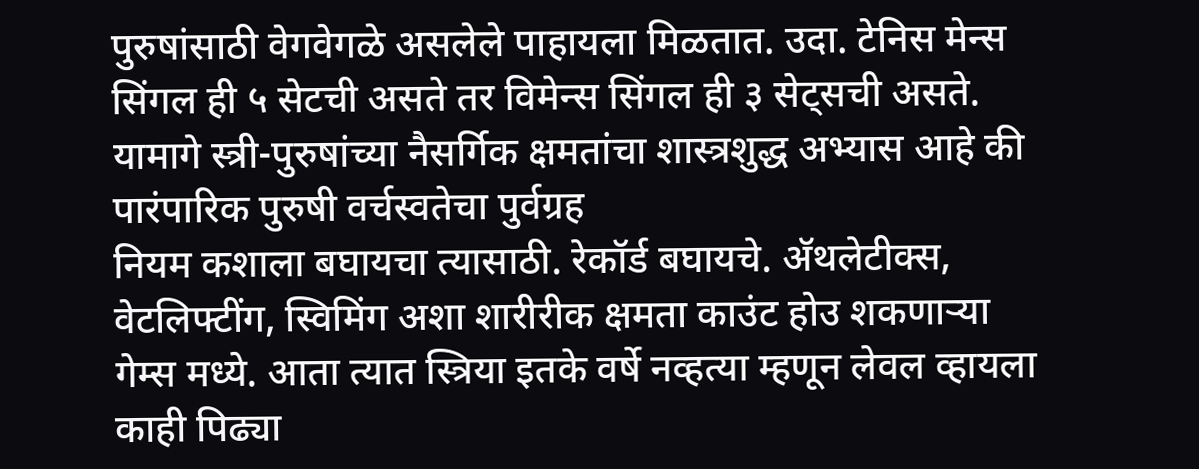पुरुषांसाठी वेगवेगळे असलेले पाहायला मिळतात. उदा. टेनिस मेन्स सिंगल ही ५ सेटची असते तर विमेन्स सिंगल ही ३ सेट्सची असते. यामागे स्त्री-पुरुषांच्या नैसर्गिक क्षमतांचा शास्त्रशुद्ध अभ्यास आहे की पारंपारिक पुरुषी वर्चस्वतेचा पुर्वग्रह
नियम कशाला बघायचा त्यासाठी. रेकॉर्ड बघायचे. अ‍ॅथलेटीक्स, वेटलिफ्टींग, स्विमिंग अशा शारीरीक क्षमता काउंट होउ शकणार्‍या गेम्स मध्ये. आता त्यात स्त्रिया इतके वर्षे नव्हत्या म्हणून लेवल व्हायला काही पिढ्या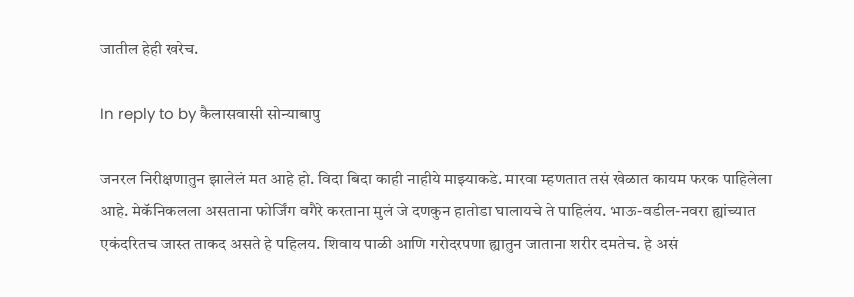जातील हेही खरेच.

In reply to by कैलासवासी सोन्याबापु

जनरल निरीक्षणातुन झालेलं मत आहे हो. विदा बिदा काही नाहीये माझ्याकडे. मारवा म्हणतात तसं खेळात कायम फरक पाहिलेला आहे. मेकॅनिकलला असताना फोर्जिंग वगैरे करताना मुलं जे दणकुन हातोडा घालायचे ते पाहिलंय. भाऊ-वडील-नवरा ह्यांच्यात एकंदरितच जास्त ताकद असते हे पहिलय. शिवाय पाळी आणि गरोदरपणा ह्यातुन जाताना शरीर दमतेच. हे असं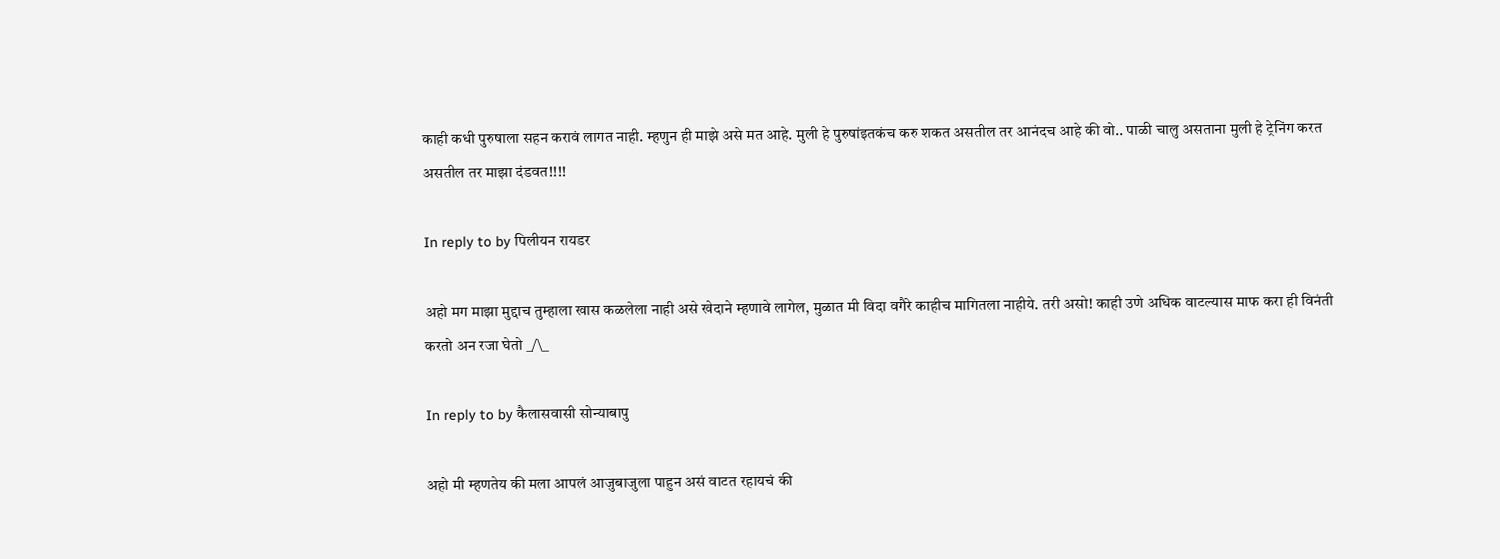काही कधी पुरुषाला सहन करावं लागत नाही. म्हणुन ही माझे असे मत आहे. मुली हे पुरुषांइतकंच करु शकत असतील तर आनंदच आहे की वो.. पाळी चालु असताना मुली हे ट्रेनिंग करत असतील तर माझा दंडवत!!!!

In reply to by पिलीयन रायडर

अहो मग माझा मुद्दाच तुम्हाला खास कळलेला नाही असे खेदाने म्हणावे लागेल, मुळात मी विदा वगैरे काहीच मागितला नाहीये. तरी असो! काही उणे अधिक वाटल्यास माफ करा ही विनंती करतो अन रजा घेतो _/\_

In reply to by कैलासवासी सोन्याबापु

अहो मी म्हणतेय की मला आपलं आजुबाजुला पाहुन असं वाटत रहायचं की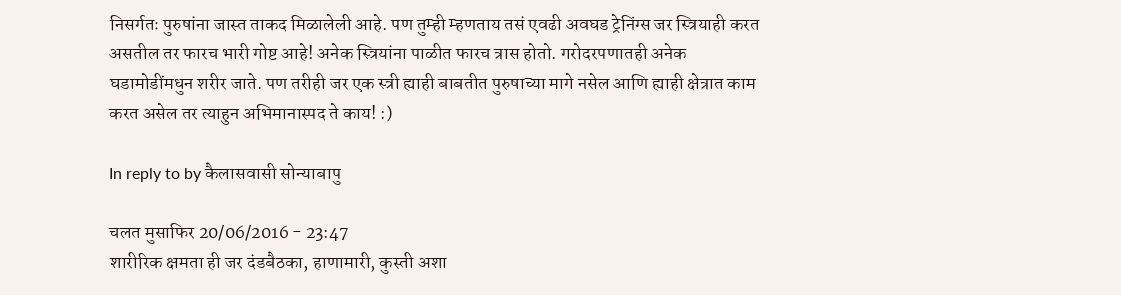निसर्गतः पुरुषांना जास्त ताकद मिळालेली आहे. पण तुम्ही म्हणताय तसं एवढी अवघड ट्रेनिंग्स जर स्त्रियाही करत असतील तर फारच भारी गोष्ट आहे! अनेक स्त्रियांना पाळीत फारच त्रास होतो. गरोदरपणातही अनेक घडामोडींमधुन शरीर जाते. पण तरीही जर एक स्त्री ह्याही बाबतीत पुरुषाच्या मागे नसेल आणि ह्याही क्षेत्रात काम करत असेल तर त्याहुन अभिमानास्पद ते काय! :)

In reply to by कैलासवासी सोन्याबापु

चलत मुसाफिर 20/06/2016 - 23:47
शारीरिक क्षमता ही जर दंडबैठका, हाणामारी, कुस्ती अशा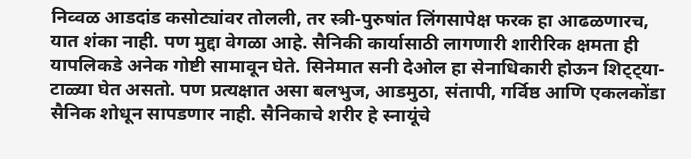निव्वळ आडदांड कसोट्यांवर तोलली, तर स्त्री-पुरुषांत लिंगसापेक्ष फरक हा आढळणारच, यात शंका नाही. पण मुद्दा वेगळा आहे. सैनिकी कार्यासाठी लागणारी शारीरिक क्षमता ही यापलिकडे अनेक गोष्टी सामावून घेते. सिनेमात सनी देओल हा सेनाधिकारी होऊन शिट्ट्या-टाळ्या घेत असतो. पण प्रत्यक्षात असा बलभुज, आडमुठा, संतापी, गर्विष्ठ आणि एकलकोंडा सैनिक शोधून सापडणार नाही. सैनिकाचे शरीर हे स्नायूंचे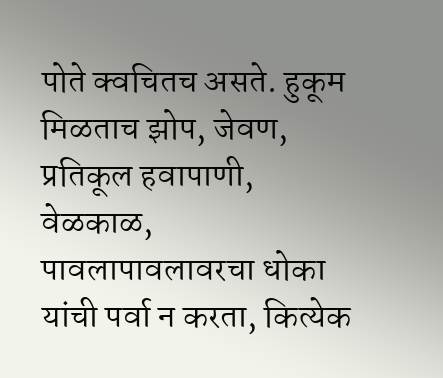पोते क्वचितच असते. हुकूम मिळताच झोप, जेवण, प्रतिकूल हवापाणी, वेळकाळ, पावलापावलावरचा धोका यांची पर्वा न करता, कित्येक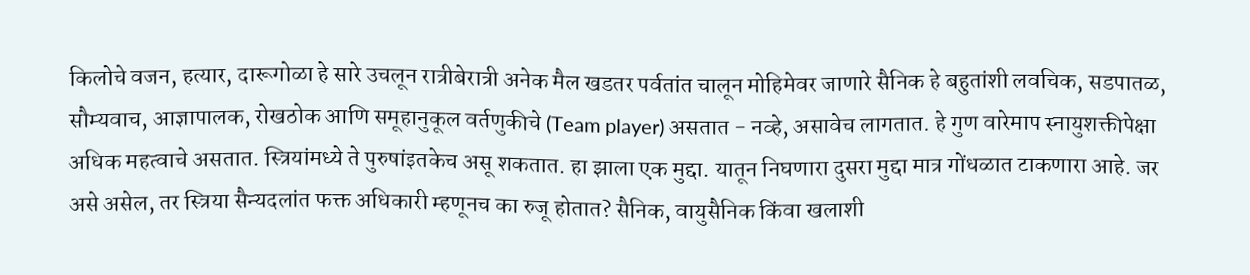किलोचे वजन, हत्यार, दारूगोळा हे सारे उचलून रात्रीबेरात्री अनेक मैल खडतर पर्वतांत चालून मोहिमेवर जाणारे सैनिक हे बहुतांशी लवचिक, सडपातळ, सौम्यवाच, आज्ञापालक, रोखठोक आणि समूहानुकूल वर्तणुकीचे (Team player) असतात - नव्हे, असावेच लागतात. हे गुण वारेमाप स्नायुशक्तीपेक्षा अधिक महत्वाचे असतात. स्त्रियांमध्ये ते पुरुषांइतकेच असू शकतात. हा झाला एक मुद्दा. यातून निघणारा दुसरा मुद्दा मात्र गोंधळात टाकणारा आहे. जर असे असेल, तर स्त्रिया सैन्यदलांत फक्त अधिकारी म्हणूनच का रुजू होतात? सैनिक, वायुसैनिक किंवा खलाशी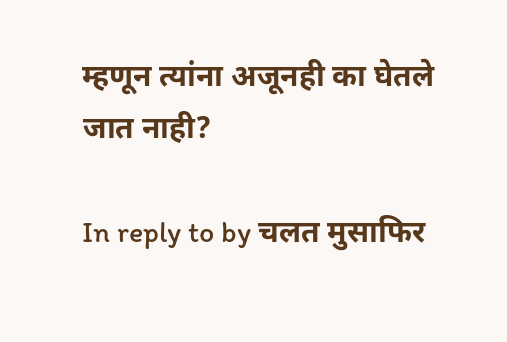म्हणून त्यांना अजूनही का घेतले जात नाही?

In reply to by चलत मुसाफिर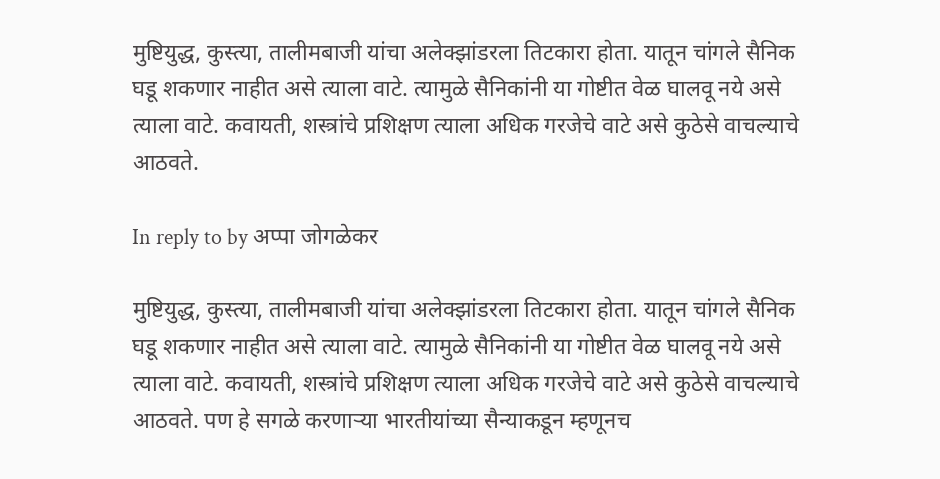मुष्टियुद्ध, कुस्त्या, तालीमबाजी यांचा अलेक्झांडरला तिटकारा होता. यातून चांगले सैनिक घडू शकणार नाहीत असे त्याला वाटे. त्यामुळे सैनिकांनी या गोष्टीत वेळ घालवू नये असे त्याला वाटे. कवायती, शस्त्रांचे प्रशिक्षण त्याला अधिक गरजेचे वाटे असे कुठेसे वाचल्याचे आठवते.

In reply to by अप्पा जोगळेकर

मुष्टियुद्ध, कुस्त्या, तालीमबाजी यांचा अलेक्झांडरला तिटकारा होता. यातून चांगले सैनिक घडू शकणार नाहीत असे त्याला वाटे. त्यामुळे सैनिकांनी या गोष्टीत वेळ घालवू नये असे त्याला वाटे. कवायती, शस्त्रांचे प्रशिक्षण त्याला अधिक गरजेचे वाटे असे कुठेसे वाचल्याचे आठवते. पण हे सगळे करणार्‍या भारतीयांच्या सैन्याकडून म्हणूनच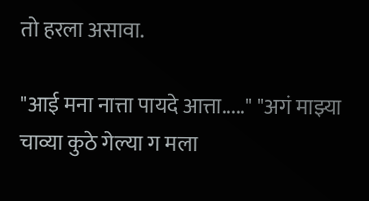तो हरला असावा.

"आई मना नात्ता पायदे आत्ता....." "अगं माझ्या चाव्या कुठे गेल्या ग मला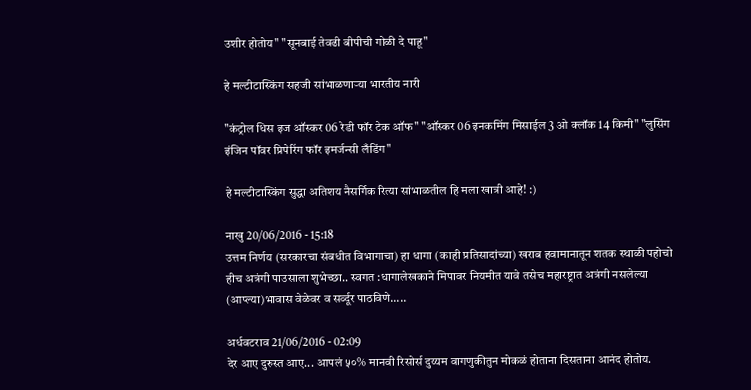उशीर होतोय" "सूनबाई तेवढी बीपीची गोळी दे पाहू"

हे मल्टीटास्किंग सहजी सांभाळणाऱ्या भारतीय नारी

"कंट्रोल धिस इज ऑस्कर 06 रेडी फॉर टेक ऑफ" "ऑस्कर 06 इनकमिंग मिसाईल 3 ओ क्लॉक 14 किमी" "लुसिंग इंजिन पॉवर प्रिपेरिंग फॉर इमर्जन्सी लँडिंग"

हे मल्टीटास्किंग सुद्धा अतिशय नैसर्गिक रित्या सांभाळतील हि मला खात्री आहे! :)

नाखु 20/06/2016 - 15:18
उत्तम निर्णय (सरकारचा संबधीत विभागाचा) हा धागा (काही प्रतिसादांच्या) खराब हवामानातून शतक स्थाळी पहोचो हीच अत्रंगी पाउसाला शुभेच्छा.. स्वगत :धागालेखकाने मिपावर नियमीत यावे तसेच महारष्ट्रात अत्रंगी नसलेल्या (आप्ल्या)भावास वेळेवर व सर्व्दूर पाठविणे.....

अर्धवटराव 21/06/2016 - 02:09
देर आए दुरुस्त आए... आपलं ५०% मानवी रिसोर्स दुय्यम वागणुकीतुन मोकळं होताना दिसताना आनंद होतोय.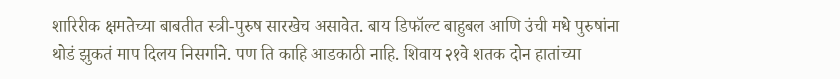शारिरीक क्षमतेच्या बाबतीत स्त्री-पुरुष सारखेच असावेत. बाय डिफॉल्ट बाहुबल आणि उंची मधे पुरुषांना थोडं झुकतं माप दिलय निसर्गाने. पण ति काहि आडकाठी नाहि. शिवाय २१वे शतक दोन हातांच्या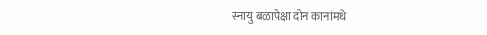स्नायु बळापेक्षा दोन कानांमधे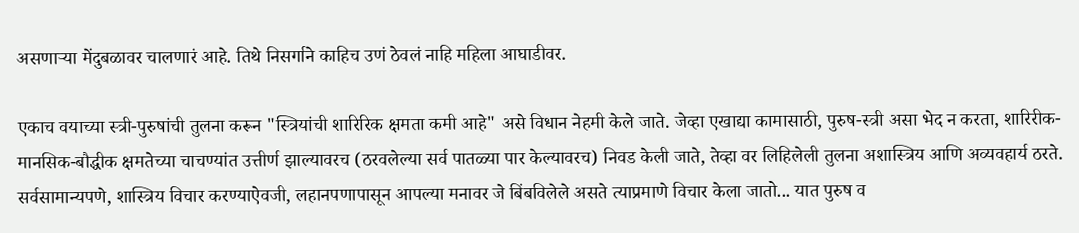असणार्‍या मेंदुबळावर चालणारं आहे. तिथे निसर्गाने काहिच उणं ठेवलं नाहि महिला आघाडीवर.

एकाच वयाच्या स्त्री-पुरुषांची तुलना करून "स्त्रियांची शारिरिक क्षमता कमी आहे" असे विधान नेहमी केले जाते. जेव्हा एखाद्या कामासाठी, पुरुष-स्त्री असा भेद न करता, शारिरीक-मानसिक-बौद्धीक क्षमतेच्या चाचण्यांत उत्तीर्ण झाल्यावरच (ठरवलेल्या सर्व पातळ्या पार केल्यावरच) निवड केली जाते, तेव्हा वर लिहिलेली तुलना अशास्त्रिय आणि अव्यवहार्य ठरते. सर्वसामान्यपणे, शास्त्रिय विचार करण्याऐवजी, लहानपणापासून आपल्या मनावर जे बिंबविलेले असते त्याप्रमाणे विचार केला जातो... यात पुरुष व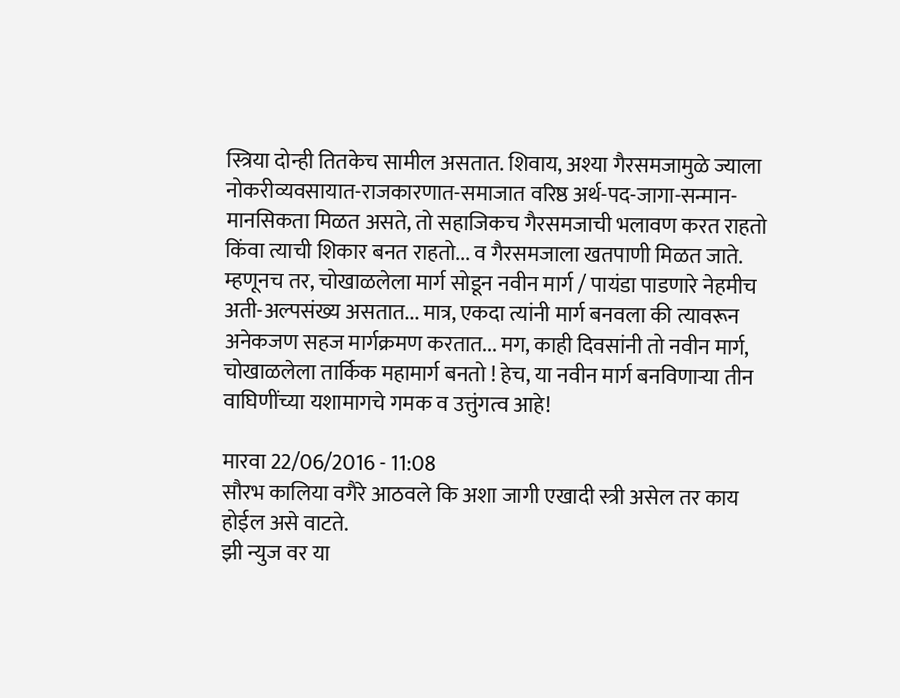स्त्रिया दोन्ही तितकेच सामील असतात. शिवाय, अश्या गैरसमजामुळे ज्याला नोकरीव्यवसायात-राजकारणात-समाजात वरिष्ठ अर्थ-पद-जागा-सन्मान-मानसिकता मिळत असते, तो सहाजिकच गैरसमजाची भलावण करत राहतो किंवा त्याची शिकार बनत राहतो... व गैरसमजाला खतपाणी मिळत जाते. म्हणूनच तर, चोखाळलेला मार्ग सोडून नवीन मार्ग / पायंडा पाडणारे नेहमीच अती-अल्पसंख्य असतात... मात्र, एकदा त्यांनी मार्ग बनवला की त्यावरून अनेकजण सहज मार्गक्रमण करतात... मग, काही दिवसांनी तो नवीन मार्ग, चोखाळलेला तार्किक महामार्ग बनतो ! हेच, या नवीन मार्ग बनविणार्‍या तीन वाघिणींच्या यशामागचे गमक व उत्तुंगत्व आहे!

मारवा 22/06/2016 - 11:08
सौरभ कालिया वगैरे आठवले कि अशा जागी एखादी स्त्री असेल तर काय होईल असे वाटते.
झी न्युज वर या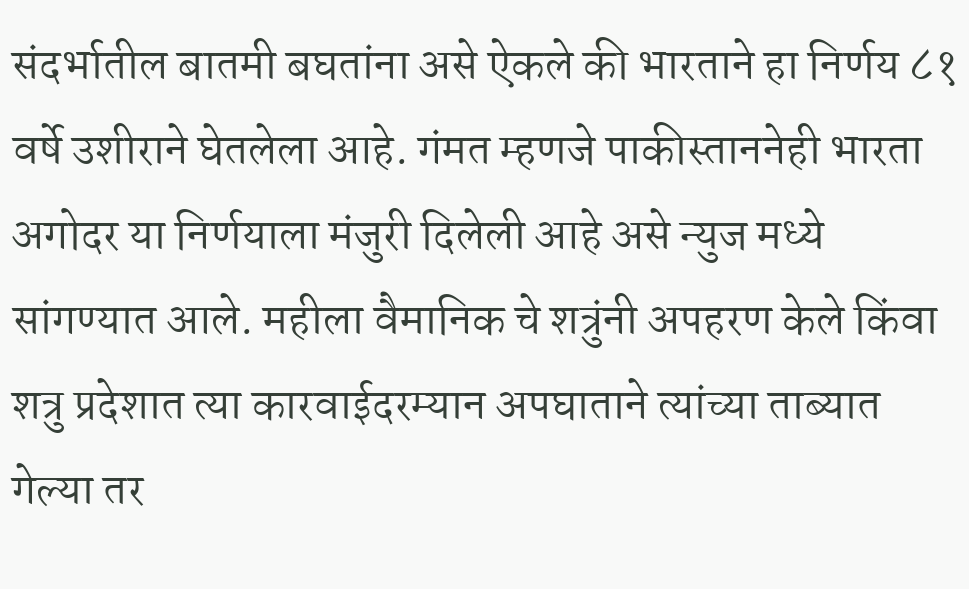संदर्भातील बातमी बघतांना असे ऐकले की भारताने हा निर्णय ८१ वर्षे उशीराने घेतलेला आहे. गंमत म्हणजे पाकीस्ताननेही भारता अगोदर या निर्णयाला मंजुरी दिलेली आहे असे न्युज मध्ये सांगण्यात आले. महीला वैमानिक चे शत्रुंनी अपहरण केले किंवा शत्रु प्रदेशात त्या कारवाईदरम्यान अपघाताने त्यांच्या ताब्यात गेल्या तर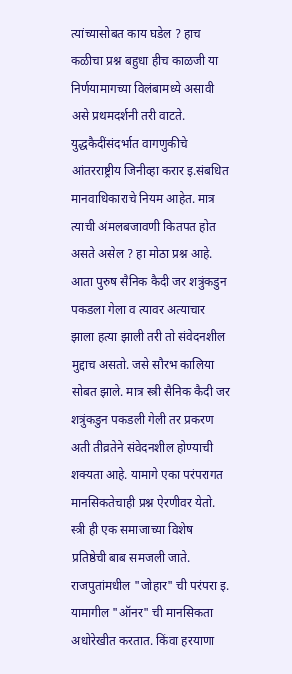त्यांच्यासोबत काय घडेल ? हाच कळीचा प्रश्न बहुधा हीच काळजी या निर्णयामागच्या विलंबामध्ये असावी असे प्रथमदर्शनी तरी वाटते. युद्धकैदींसंदर्भात वागणुकीचे आंतरराष्ट्रीय जिनीव्हा करार इ.संबधित मानवाधिकाराचे नियम आहेत. मात्र त्याची अंमलबजावणी कितपत होत असते असेल ? हा मोठा प्रश्न आहे. आता पुरुष सैनिक कैदी जर शत्रुंकडुन पकडला गेला व त्यावर अत्याचार झाला हत्या झाली तरी तो संवेदनशील मुद्दाच असतो. जसे सौरभ कालिया सोबत झाले. मात्र स्त्री सैनिक कैदी जर शत्रुंकडुन पकडली गेली तर प्रकरण अती तीव्रतेने संवेदनशील होण्याची शक्यता आहे. यामागे एका परंपरागत मानसिकतेचाही प्रश्न ऐरणीवर येतो. स्त्री ही एक समाजाच्या विशेष प्रतिष्ठेची बाब समजली जाते. राजपुतांमधील "जोहार" ची परंपरा इ. यामागील "ऑनर" ची मानसिकता अधोरेखीत करतात. किंवा हरयाणा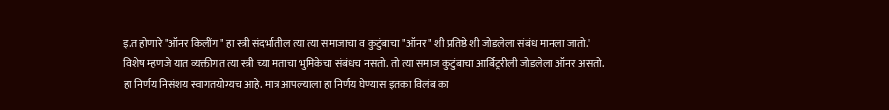इ.त होणारे "ऑनर किलींग" हा स्त्री संदर्भातील त्या त्या समाजाचा व कुटुंबाचा "ऑनर" शी प्रतिष्ठे शी जोडलेला संबंध मानला जातो.' विशेष म्हणजे यात व्यक्तीगत त्या स्त्री च्या मताचा भुमिकेचा संबंधच नसतो. तो त्या समाज कुटुंबाचा आर्बिट्ररीली जोडलेला ऑनर असतो. हा निर्णय निसंशय स्वागतयोग्यच आहे. मात्र आपल्याला हा निर्णय घेण्यास इतका विलंब का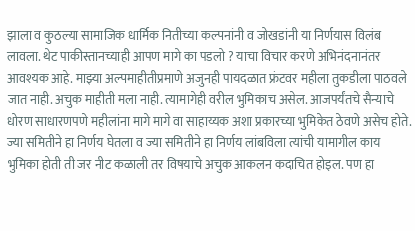झाला व कुठल्या सामाजिक धार्मिक नितीच्या कल्पनांनी व जोखडांनी या निर्णयास विलंब लावला. थेट पाकीस्तानच्याही आपण मागे का पडलो ? याचा विचार करणे अभिनंदनानंतर आवश्यक आहे. माझ्या अल्पमाहीतीप्रमाणे अजुनही पायदळात फ्रंटवर महीला तुकडीला पाठवले जात नाही. अचुक माहीती मला नाही. त्यामागेही वरील भुमिकाच असेल. आजपर्यंतचे सैन्याचे धोरण साधारणपणे महीलांना मागे मागे वा साहाय्यक अशा प्रकारच्या भुमिकेत ठेवणे असेच होते. ज्या समितीने हा निर्णय घेतला व ज्या समितीने हा निर्णय लांबविला त्यांची यामागील काय भुमिका होती ती जर नीट कळाली तर विषयाचे अचुक आकलन कदाचित होइल. पण हा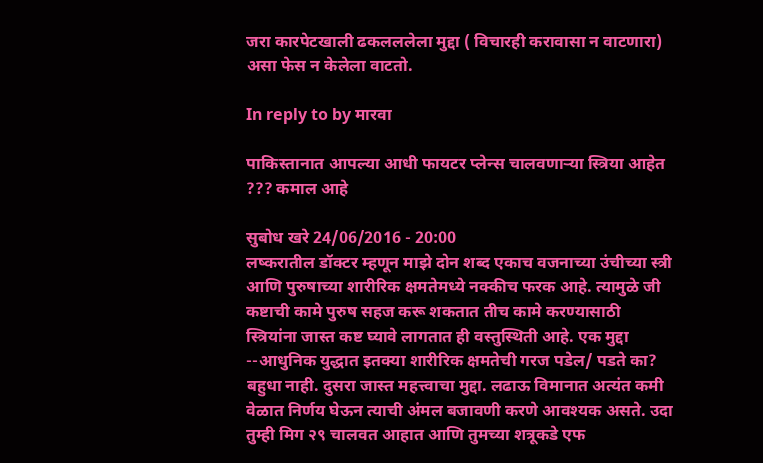जरा कारपेटखाली ढकलललेला मुद्दा ( विचारही करावासा न वाटणारा) असा फेस न केलेला वाटतो.

In reply to by मारवा

पाकिस्तानात आपल्या आधी फायटर प्लेन्स चालवणाऱ्या स्त्रिया आहेत ??? कमाल आहे

सुबोध खरे 24/06/2016 - 20:00
लष्करातील डॉक्टर म्हणून माझे दोन शब्द एकाच वजनाच्या उंचीच्या स्त्री आणि पुरुषाच्या शारीरिक क्षमतेमध्ये नक्कीच फरक आहे. त्यामुळे जी कष्टाची कामे पुरुष सहज करू शकतात तीच कामे करण्यासाठी स्त्रियांना जास्त कष्ट घ्यावे लागतात ही वस्तुस्थिती आहे. एक मुद्दा --आधुनिक युद्धात इतक्या शारीरिक क्षमतेची गरज पडेल/ पडते का? बहुधा नाही. दुसरा जास्त महत्त्वाचा मुद्दा. लढाऊ विमानात अत्यंत कमी वेळात निर्णय घेऊन त्याची अंमल बजावणी करणे आवश्यक असते. उदा तुम्ही मिग २९ चालवत आहात आणि तुमच्या शत्रूकडे एफ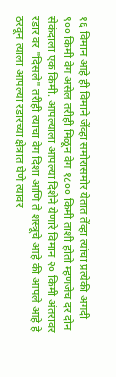१६ विमान आहे ही विमाने जेंव्हा समोरासमोर येतात तेंव्हा त्यांचा प्रत्येकी अगदी ९०० किमी वेग असेल तरीही मिळून वेग १८०० किमी ताशी होतो म्हणजेच दर दोन सेकंदाला एक किमी. आपल्याला आपल्या दिशेने येणारे विमान २० किमी अंतरावर रडार वर "दिसले" तरीही त्याचा वेग दिशा आणि ते शस्त्रूचे आहे की आपले आहे हे ठरवून त्याला आपल्या रडारच्या क्षेत्रात घेणे त्यावर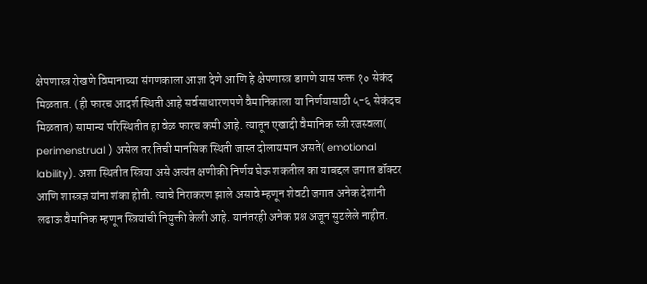क्षेपणास्त्र रोखणे विमानाच्या संगणकाला आज्ञा देणे आणि हे क्षेपणास्त्र डागणे यास फक्त १० सेकंद मिळतात. (ही फारच आदर्श स्थिती आहे सर्वसाधारणपणे वैमानिकाला या निर्णयासाठी ५-६ सेकंदच मिळतात) सामान्य परिस्थितीत हा वेळ फारच कमी आहे. त्यातून एखादी वैमानिक स्त्री रजस्वला( perimenstrual ) असेल तर तिची मानसिक स्थिती जास्त दोलायमान असते( emotional lability). अशा स्थितीत स्त्रिया असे अत्यंत क्षणीकी निर्णय घेऊ शकतील का याबद्दल जगात डॉक्टर आणि शास्त्रज्ञ यांना शंका होती. त्याचे निराकरण झाले असावे म्हणून शेवटी जगात अनेक देशांनी लढाऊ वैमानिक म्हणून स्त्रियांची नियुक्ती केली आहे. यानंतरही अनेक प्रश्न अजून सुटलेले नाहीत.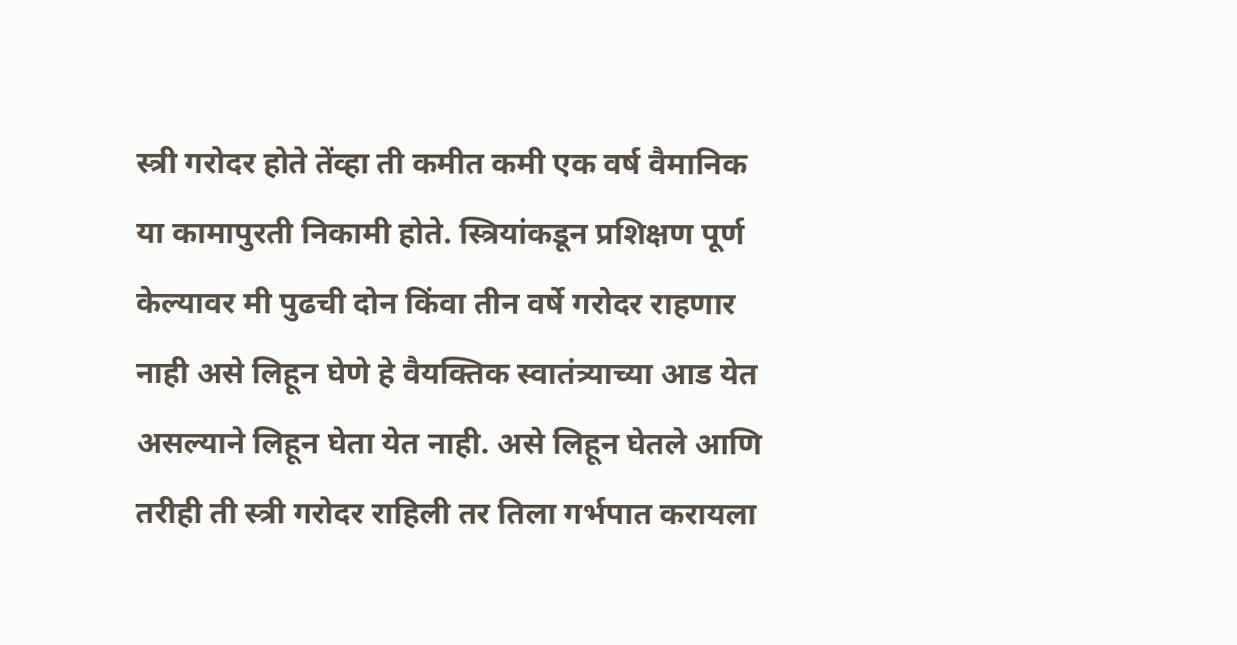स्त्री गरोदर होते तेंव्हा ती कमीत कमी एक वर्ष वैमानिक या कामापुरती निकामी होते. स्त्रियांकडून प्रशिक्षण पूर्ण केल्यावर मी पुढची दोन किंवा तीन वर्षे गरोदर राहणार नाही असे लिहून घेणे हे वैयक्तिक स्वातंत्र्याच्या आड येत असल्याने लिहून घेता येत नाही. असे लिहून घेतले आणि तरीही ती स्त्री गरोदर राहिली तर तिला गर्भपात करायला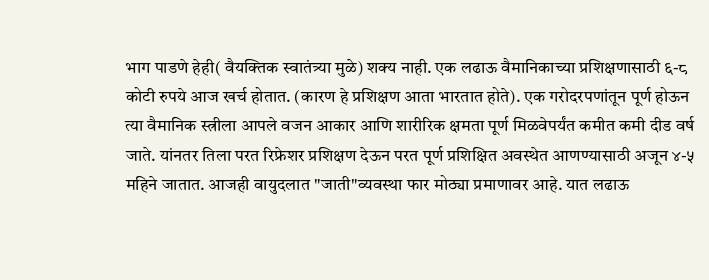भाग पाडणे हेही( वैयक्तिक स्वातंत्र्या मुळे) शक्य नाही. एक लढाऊ वैमानिकाच्या प्रशिक्षणासाठी ६-८ कोटी रुपये आज खर्च होतात. (कारण हे प्रशिक्षण आता भारतात होते). एक गरोदरपणांतून पूर्ण होऊन त्या वैमानिक स्त्रीला आपले वजन आकार आणि शारीरिक क्षमता पूर्ण मिळवेपर्यंत कमीत कमी दीड वर्ष जाते. यांनतर तिला परत रिफ्रेशर प्रशिक्षण देऊन परत पूर्ण प्रशिक्षित अवस्थेत आणण्यासाठी अजून ४-५ महिने जातात. आजही वायुदलात "जाती"व्यवस्था फार मोठ्या प्रमाणावर आहे. यात लढाऊ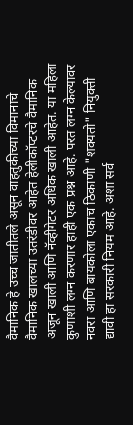वैमानिक हे उच्च जातीतले असून वाहतुकीच्या विमानाचे वैमानिक खालच्या उतरंडीवर आहेत हेलीकॉप्टरचे वैमानिक अजून खाली आणि नॅव्हीगेटर अधिक खाली आहेत. या महिला कुणाशी लग्न करणार हाही एक प्रश्न आहे. परत लग्न केल्यावर नवरा आणि बायकोला एकाच ठिकाणी "शक्यतो" नियुक्ती द्यावी हा सरकारी नियम आहे. अशा सर्व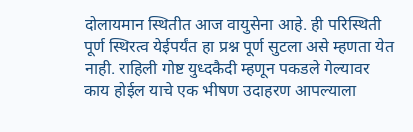दोलायमान स्थितीत आज वायुसेना आहे. ही परिस्थिती पूर्ण स्थिरत्व येईपर्यंत हा प्रश्न पूर्ण सुटला असे म्हणता येत नाही. राहिली गोष्ट युध्दकैदी म्हणून पकडले गेल्यावर काय होईल याचे एक भीषण उदाहरण आपल्याला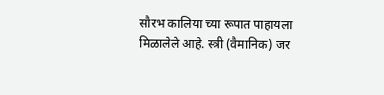सौरभ कालिया च्या रूपात पाहायला मिळालेले आहे. स्त्री (वैमानिक) जर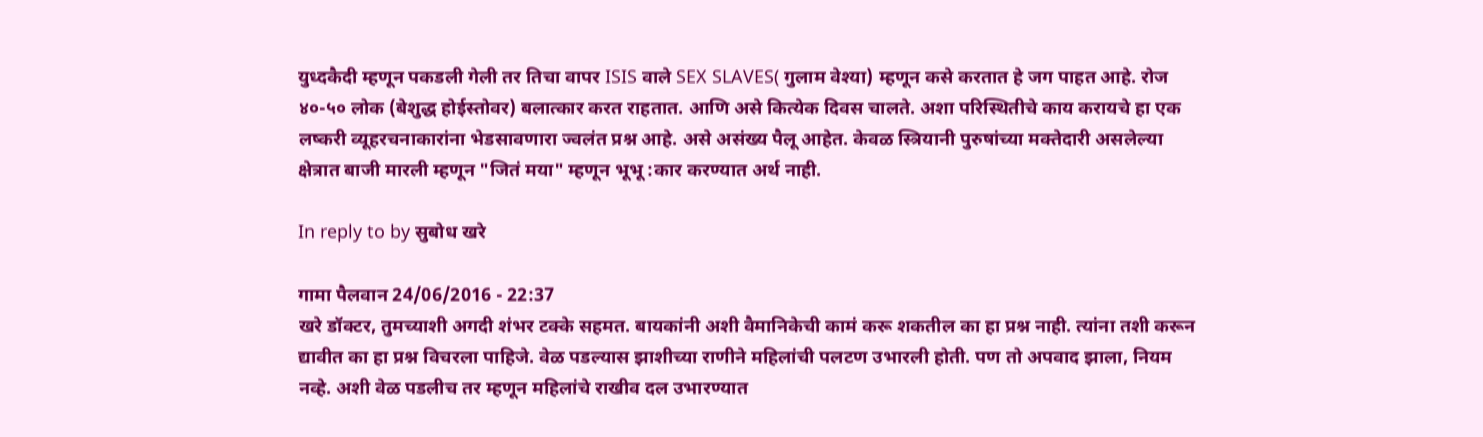युध्दकैदी म्हणून पकडली गेली तर तिचा वापर ISIS वाले SEX SLAVES( गुलाम वेश्या) म्हणून कसे करतात हे जग पाहत आहे. रोज ४०-५० लोक (बेशुद्ध होईस्तोवर) बलात्कार करत राहतात. आणि असे कित्येक दिवस चालते. अशा परिस्थितीचे काय करायचे हा एक लष्करी व्यूहरचनाकारांना भेडसावणारा ज्वलंत प्रश्न आहे. असे असंख्य पैलू आहेत. केवळ स्त्रियानी पुरुषांच्या मक्तेदारी असलेल्या क्षेत्रात बाजी मारली म्हणून "जितं मया" म्हणून भूभू :कार करण्यात अर्थ नाही.

In reply to by सुबोध खरे

गामा पैलवान 24/06/2016 - 22:37
खरे डॉक्टर, तुमच्याशी अगदी शंभर टक्के सहमत. बायकांनी अशी वैमानिकेची कामं करू शकतील का हा प्रश्न नाही. त्यांना तशी करून द्यावीत का हा प्रश्न विचरला पाहिजे. वेळ पडल्यास झाशीच्या राणीने महिलांची पलटण उभारली होती. पण तो अपवाद झाला, नियम नव्हे. अशी वेळ पडलीच तर म्हणून महिलांचे राखीव दल उभारण्यात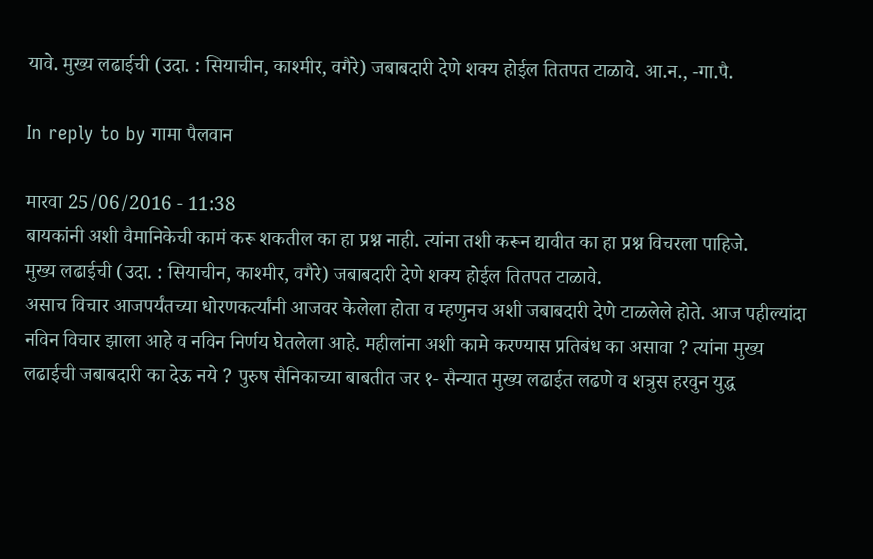यावे. मुख्य लढाईची (उदा. : सियाचीन, काश्मीर, वगैरे) जबाबदारी देणे शक्य होईल तितपत टाळावे. आ.न., -गा.पै.

In reply to by गामा पैलवान

मारवा 25/06/2016 - 11:38
बायकांनी अशी वैमानिकेची कामं करू शकतील का हा प्रश्न नाही. त्यांना तशी करून द्यावीत का हा प्रश्न विचरला पाहिजे.
मुख्य लढाईची (उदा. : सियाचीन, काश्मीर, वगैरे) जबाबदारी देणे शक्य होईल तितपत टाळावे.
असाच विचार आजपर्यंतच्या धोरणकर्त्यांनी आजवर केलेला होता व म्हणुनच अशी जबाबदारी देणे टाळलेले होते. आज पहील्यांदा नविन विचार झाला आहे व नविन निर्णय घेतलेला आहे. महीलांना अशी कामे करण्यास प्रतिबंध का असावा ? त्यांना मुख्य लढाईची जबाबदारी का देऊ नये ? पुरुष सैनिकाच्या बाबतीत जर १- सैन्यात मुख्य लढाईत लढणे व शत्रुस हरवुन युद्ध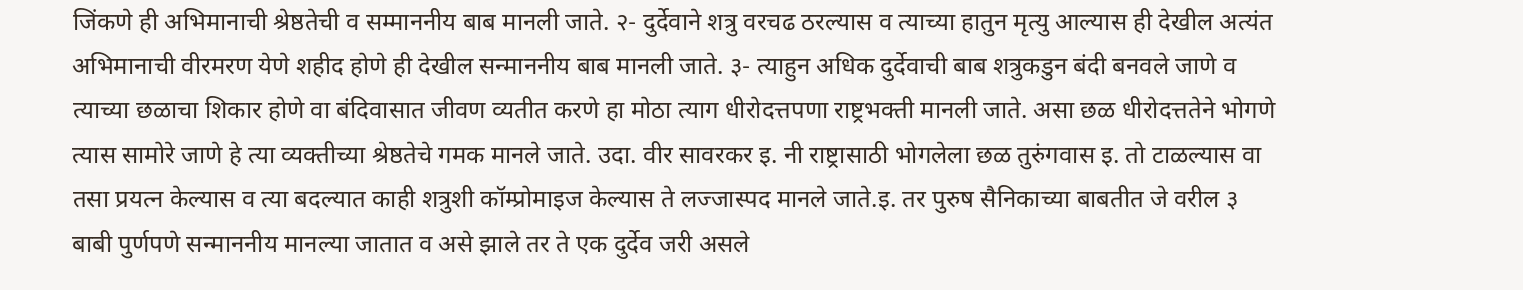जिंकणे ही अभिमानाची श्रेष्ठतेची व सम्माननीय बाब मानली जाते. २- दुर्देवाने शत्रु वरचढ ठरल्यास व त्याच्या हातुन मृत्यु आल्यास ही देखील अत्यंत अभिमानाची वीरमरण येणे शहीद होणे ही देखील सन्माननीय बाब मानली जाते. ३- त्याहुन अधिक दुर्देवाची बाब शत्रुकडुन बंदी बनवले जाणे व त्याच्या छळाचा शिकार होणे वा बंदिवासात जीवण व्यतीत करणे हा मोठा त्याग धीरोदत्तपणा राष्ट्रभक्ती मानली जाते. असा छळ धीरोदत्ततेने भोगणे त्यास सामोरे जाणे हे त्या व्यक्तीच्या श्रेष्ठतेचे गमक मानले जाते. उदा. वीर सावरकर इ. नी राष्ट्रासाठी भोगलेला छळ तुरुंगवास इ. तो टाळल्यास वा तसा प्रयत्न केल्यास व त्या बदल्यात काही शत्रुशी कॉम्प्रोमाइज केल्यास ते लज्जास्पद मानले जाते.इ. तर पुरुष सैनिकाच्या बाबतीत जे वरील ३ बाबी पुर्णपणे सन्माननीय मानल्या जातात व असे झाले तर ते एक दुर्देव जरी असले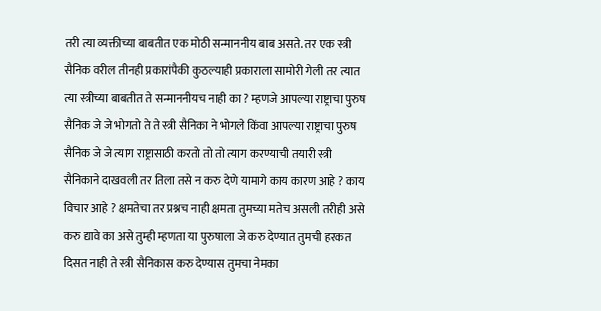तरी त्या व्यक्तीच्या बाबतीत एक मोठी सन्माननीय बाब असते. तर एक स्त्री सैनिक वरील तीनही प्रकारांपैकी कुठल्याही प्रकाराला सामोरी गेली तर त्यात त्या स्त्रीच्या बाबतीत ते सन्माननीयच नाही का ? म्हणजे आपल्या राष्ट्राचा पुरुष सैनिक जे जे भोगतो ते ते स्त्री सैनिका ने भोगले किंवा आपल्या राष्ट्राचा पुरुष सैनिक जे जे त्याग राष्ट्रासाठी करतो तो तो त्याग करण्याची तयारी स्त्री सैनिकाने दाखवली तर तिला तसे न करु देणे यामागे काय कारण आहे ? काय विचार आहे ? क्षमतेचा तर प्रश्नच नाही क्षमता तुमच्या मतेच असली तरीही असे करु द्यावे का असे तुम्ही म्हणता या पुरुषाला जे करु देण्यात तुमची हरकत दिसत नाही ते स्त्री सैनिकास करु देण्यास तुमचा नेमका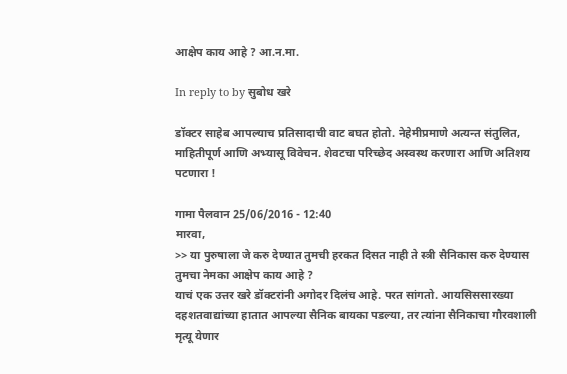आक्षेप काय आहे ? आ.न.मा.

In reply to by सुबोध खरे

डॉक्टर साहेब आपल्याच प्रतिसादाची वाट बघत होतो. नेहेमीप्रमाणे अत्यन्त संतुलित, माहितीपूर्ण आणि अभ्यासू विवेचन. शेवटचा परिच्छेद अस्वस्थ करणारा आणि अतिशय पटणारा !

गामा पैलवान 25/06/2016 - 12:40
मारवा,
>> या पुरुषाला जे करु देण्यात तुमची हरकत दिसत नाही ते स्त्री सैनिकास करु देण्यास तुमचा नेमका आक्षेप काय आहे ?
याचं एक उत्तर खरे डॉक्टरांनी अगोदर दिलंच आहे. परत सांगतो. आयसिससारख्या दहशतवाद्यांच्या हातात आपल्या सैनिक बायका पडल्या, तर त्यांना सैनिकाचा गौरवशाली मृत्यू येणार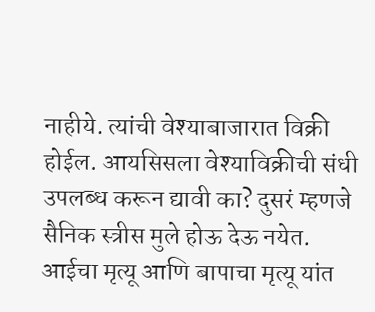नाहीये. त्यांची वेश्याबाजारात विक्री होईल. आयसिसला वेश्याविक्रीची संधी उपलब्ध करून द्यावी का? दुसरं म्हणजे सैनिक स्त्रीस मुले होऊ देऊ नयेत. आईचा मृत्यू आणि बापाचा मृत्यू यांत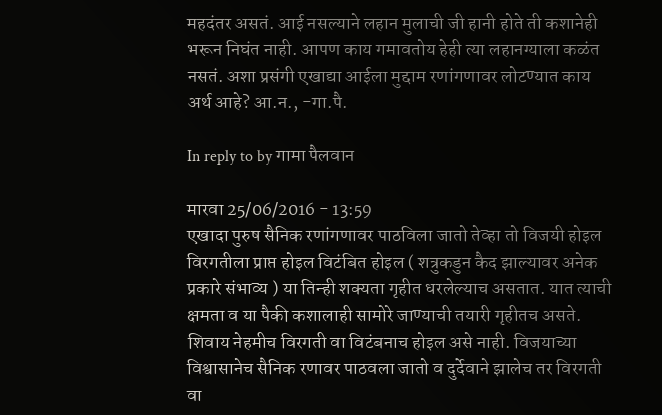महदंतर असतं. आई नसल्याने लहान मुलाची जी हानी होते ती कशानेही भरून निघंत नाही. आपण काय गमावतोय हेही त्या लहानग्याला कळंत नसतं. अशा प्रसंगी एखाद्या आईला मुद्दाम रणांगणावर लोटण्यात काय अर्थ आहे? आ.न., -गा.पै.

In reply to by गामा पैलवान

मारवा 25/06/2016 - 13:59
एखादा पुरुष सैनिक रणांगणावर पाठविला जातो तेव्हा तो विजयी होइल विरगतीला प्राप्त होइल विटंबित होइल ( शत्रुकडुन कैद झाल्यावर अनेक प्रकारे संभाव्य ) या तिन्ही शक्यता गृहीत धरलेल्याच असतात. यात त्याची क्षमता व या पैकी कशालाही सामोरे जाण्याची तयारी गृहीतच असते. शिवाय नेहमीच विरगती वा विटंबनाच होइल असे नाही. विजयाच्या विश्वासानेच सैनिक रणावर पाठवला जातो व दुर्देवाने झालेच तर विरगती वा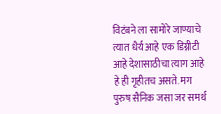विटंबने ला सामोरे जाण्याचे त्यात धैर्य आहे एक डिग्नीटी आहे देशासाठीचा त्याग आहे हे ही गृहीतच असते. मग पुरुष सैनिक जसा जर समर्थ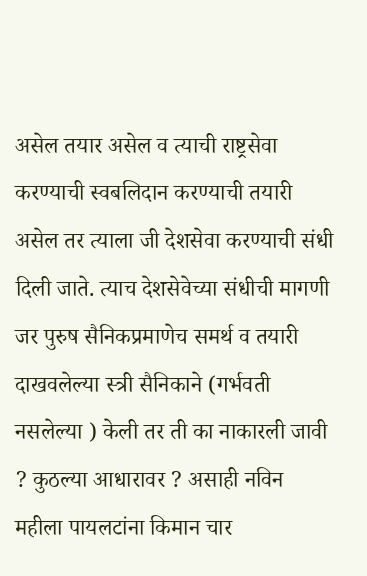असेल तयार असेल व त्याची राष्ट्रसेवा करण्याची स्वबलिदान करण्याची तयारी असेल तर त्याला जी देशसेवा करण्याची संधी दिली जाते. त्याच देशसेवेच्या संधीची मागणी जर पुरुष सैनिकप्रमाणेच समर्थ व तयारी दाखवलेल्या स्त्री सैनिकाने (गर्भवती नसलेल्या ) केली तर ती का नाकारली जावी ? कुठल्या आधारावर ? असाही नविन महीला पायलटांना किमान चार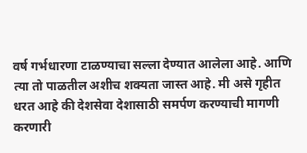वर्ष गर्भधारणा टाळण्याचा सल्ला देण्यात आलेला आहे. आणि त्या तो पाळतील अशीच शक्यता जास्त आहे. मी असे गृहीत धरत आहे की देशसेवा देशासाठी समर्पण करण्याची मागणी करणारी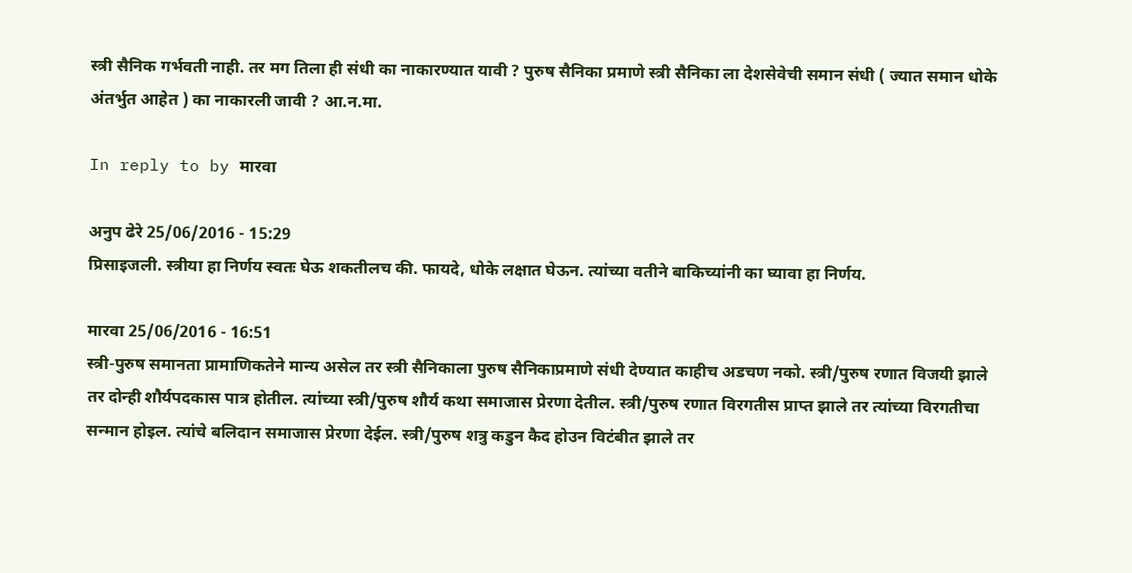स्त्री सैनिक गर्भवती नाही. तर मग तिला ही संधी का नाकारण्यात यावी ? पुरुष सैनिका प्रमाणे स्त्री सैनिका ला देशसेवेची समान संधी ( ज्यात समान धोके अंतर्भुत आहेत ) का नाकारली जावी ? आ.न.मा.

In reply to by मारवा

अनुप ढेरे 25/06/2016 - 15:29
प्रिसाइजली. स्त्रीया हा निर्णय स्वतः घेऊ शकतीलच की. फायदे, धोके लक्षात घेऊन. त्यांच्या वतीने बाकिच्यांनी का घ्यावा हा निर्णय.

मारवा 25/06/2016 - 16:51
स्त्री-पुरुष समानता प्रामाणिकतेने मान्य असेल तर स्त्री सैनिकाला पुरुष सैनिकाप्रमाणे संधी देण्यात काहीच अडचण नको. स्त्री/पुरुष रणात विजयी झाले तर दोन्ही शौर्यपदकास पात्र होतील. त्यांच्या स्त्री/पुरुष शौर्य कथा समाजास प्रेरणा देतील. स्त्री/पुरुष रणात विरगतीस प्राप्त झाले तर त्यांच्या विरगतीचा सन्मान होइल. त्यांचे बलिदान समाजास प्रेरणा देईल. स्त्री/पुरुष शत्रु कडुन कैद होउन विटंबीत झाले तर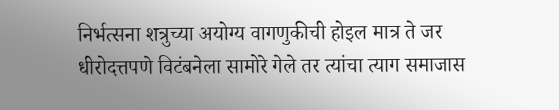निर्भत्सना शत्रुच्या अयोग्य वागणुकीची होइल मात्र ते जर धीरोदत्तपणे विटंबनेला सामोरे गेले तर त्यांचा त्याग समाजास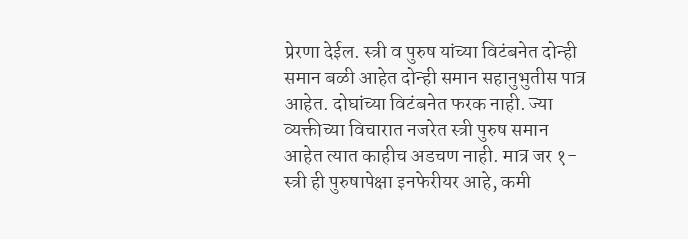प्रेरणा देईल. स्त्री व पुरुष यांच्या विटंबनेत दोन्ही समान बळी आहेत दोन्ही समान सहानुभुतीस पात्र आहेत. दोघांच्या विटंबनेत फरक नाही. ज्या व्यक्तीच्या विचारात नजरेत स्त्री पुरुष समान आहेत त्यात काहीच अडचण नाही. मात्र जर १-स्त्री ही पुरुषापेक्षा इनफेरीयर आहे, कमी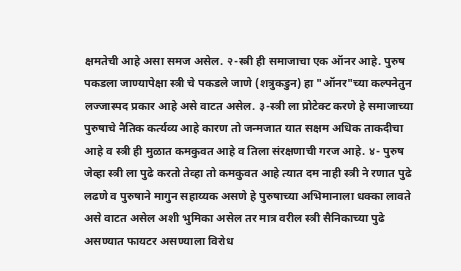क्षमतेची आहे असा समज असेल. २-स्त्री ही समाजाचा एक ऑनर आहे. पुरुष पकडला जाण्यापेक्षा स्त्री चे पकडले जाणे (शत्रुकडुन) हा "ऑनर"च्या कल्पनेतुन लज्जास्पद प्रकार आहे असे वाटत असेल. ३-स्त्री ला प्रोटेक्ट करणे हे समाजाच्या पुरुषाचे नैतिक कर्त्यव्य आहे कारण तो जन्मजात यात सक्षम अधिक ताकदीचा आहे व स्त्री ही मुळात कमकुवत आहे व तिला संरक्षणाची गरज आहे. ४- पुरुष जेव्हा स्त्री ला पुढे करतो तेव्हा तो कमकुवत आहे त्यात दम नाही स्त्री ने रणात पुढे लढणे व पुरुषाने मागुन सहाय्यक असणे हे पुरुषाच्या अभिमानाला धक्का लावते असे वाटत असेल अशी भुमिका असेल तर मात्र वरील स्त्री सैनिकाच्या पुढे असण्यात फायटर असण्याला विरोध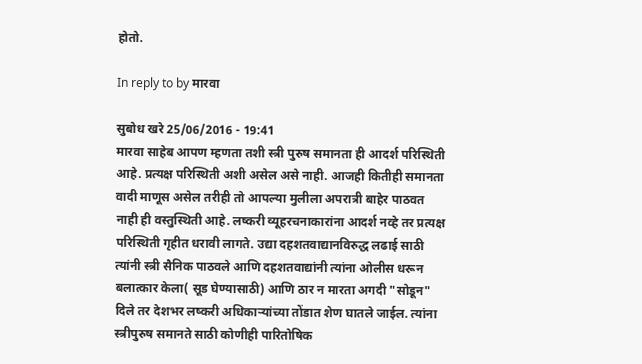होतो.

In reply to by मारवा

सुबोध खरे 25/06/2016 - 19:41
मारवा साहेब आपण म्हणता तशी स्त्री पुरुष समानता ही आदर्श परिस्थिती आहे. प्रत्यक्ष परिस्थिती अशी असेल असे नाही. आजही कितीही समानता वादी माणूस असेल तरीही तो आपल्या मुलीला अपरात्री बाहेर पाठवत नाही ही वस्तुस्थिती आहे. लष्करी व्यूहरचनाकारांना आदर्श नव्हे तर प्रत्यक्ष परिस्थिती गृहीत धरावी लागते. उद्या दहशतवाद्यानविरुद्ध लढाई साठी त्यांनी स्त्री सैनिक पाठवले आणि दहशतवाद्यांनी त्यांना ओलीस धरून बलात्कार केला( सूड घेण्यासाठी) आणि ठार न मारता अगदी "सोडून" दिले तर देशभर लष्करी अधिकाऱ्यांच्या तोंडात शेण घातले जाईल. त्यांना स्त्रीपुरुष समानते साठी कोणीही पारितोषिक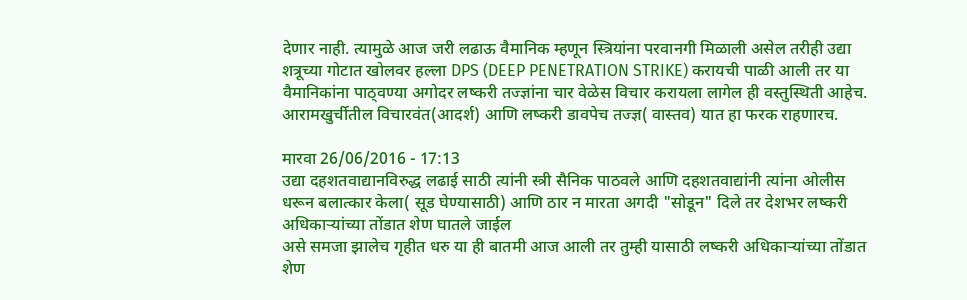देणार नाही. त्यामुळे आज जरी लढाऊ वैमानिक म्हणून स्त्रियांना परवानगी मिळाली असेल तरीही उद्या शत्रूच्या गोटात खोलवर हल्ला DPS (DEEP PENETRATION STRIKE) करायची पाळी आली तर या वैमानिकांना पाठ्वण्या अगोदर लष्करी तज्ज्ञांना चार वेळेस विचार करायला लागेल ही वस्तुस्थिती आहेच. आरामखुर्चीतील विचारवंत(आदर्श) आणि लष्करी डावपेच तज्ज्ञ( वास्तव) यात हा फरक राहणारच.

मारवा 26/06/2016 - 17:13
उद्या दहशतवाद्यानविरुद्ध लढाई साठी त्यांनी स्त्री सैनिक पाठवले आणि दहशतवाद्यांनी त्यांना ओलीस धरून बलात्कार केला( सूड घेण्यासाठी) आणि ठार न मारता अगदी "सोडून" दिले तर देशभर लष्करी अधिकाऱ्यांच्या तोंडात शेण घातले जाईल
असे समजा झालेच गृहीत धरु या ही बातमी आज आली तर तुम्ही यासाठी लष्करी अधिकाऱ्यांच्या तोंडात शेण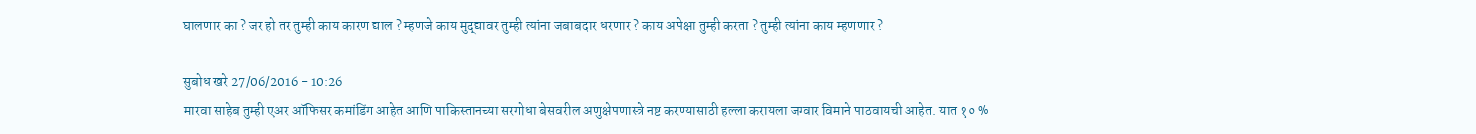घालणार का ? जर हो तर तुम्ही काय कारण द्याल ? म्हणजे काय मुद्द्यावर तुम्ही त्यांना जबाबदार धरणार ? काय अपेक्षा तुम्ही करता ? तुम्ही त्यांना काय म्हणणार ?

सुबोध खरे 27/06/2016 - 10:26
मारवा साहेब तुम्ही एअर ऑफिसर कमांडिंग आहेत आणि पाकिस्तानच्या सरगोधा बेसवरील अणुक्षेपणास्त्रे नष्ट करण्यासाठी हल्ला करायला जग्वार विमाने पाठवायची आहेत. यात १० %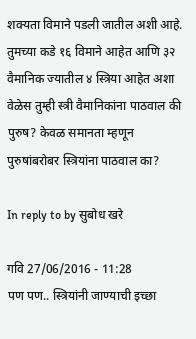शक्यता विमाने पडली जातील अशी आहे. तुमच्या कडे १६ विमाने आहेत आणि ३२ वैमानिक ज्यातील ४ स्त्रिया आहेत अशा वेळेस तुम्ही स्त्री वैमानिकांना पाठवाल की पुरुष? केवळ समानता म्हणून पुरुषांबरोबर स्त्रियांना पाठवाल का?

In reply to by सुबोध खरे

गवि 27/06/2016 - 11:28
पण पण.. स्त्रियांनी जाण्याची इच्छा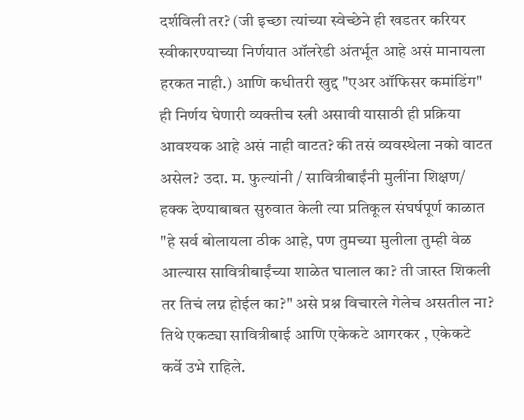दर्शविली तर? (जी इच्छा त्यांच्या स्वेच्छेने ही खडतर करियर स्वीकारण्याच्या निर्णयात ऑलरेडी अंतर्भूत आहे असं मानायला हरकत नाही.) आणि कधीतरी खुद्द "एअर ऑफिसर कमांडिंग" ही निर्णय घेणारी व्यक्तीच स्त्री असावी यासाठी ही प्रक्रिया आवश्यक आहे असं नाही वाटत? की तसं व्यवस्थेला नको वाटत असेल? उदा. म. फुल्यांनी / सावित्रीबाईंनी मुलींना शिक्षण/ हक्क देण्याबाबत सुरुवात केली त्या प्रतिकूल संघर्षपूर्ण काळात "हे सर्व बोलायला ठीक आहे, पण तुमच्या मुलीला तुम्ही वेळ आल्यास सावित्रीबाईंच्या शाळेत घालाल का? ती जास्त शिकली तर तिचं लग्न होईल का?" असे प्रश्न विचारले गेलेच असतील ना? तिथे एकट्या सावित्रीबाई आणि एकेकटे आगरकर , एकेकटे कर्वे उभे राहिले.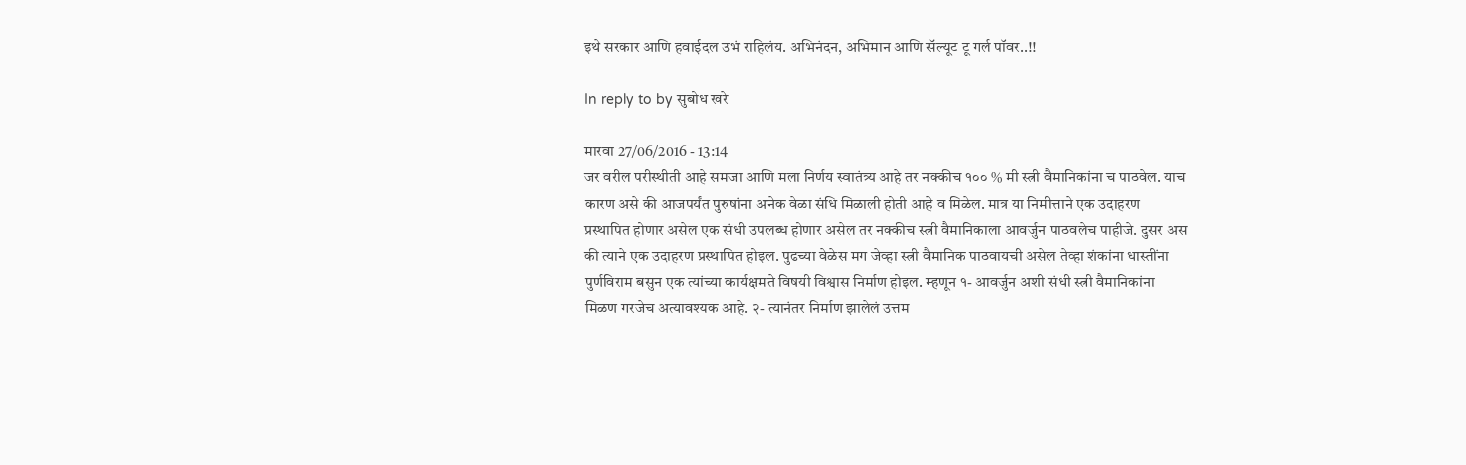इथे सरकार आणि हवाईदल उभं राहिलंय. अभिनंदन, अभिमान आणि सॅल्यूट टू गर्ल पॉवर..!!

In reply to by सुबोध खरे

मारवा 27/06/2016 - 13:14
जर वरील परीस्थीती आहे समजा आणि मला निर्णय स्वातंत्र्य आहे तर नक्कीच १०० % मी स्त्री वैमानिकांना च पाठवेल. याच कारण असे की आजपर्यंत पुरुषांना अनेक वेळा संधि मिळाली होती आहे व मिळेल. मात्र या निमीत्ताने एक उदाहरण प्रस्थापित होणार असेल एक संधी उपलब्ध होणार असेल तर नक्कीच स्त्री वैमानिकाला आवर्जुन पाठवलेच पाहीजे. दुसर अस की त्याने एक उदाहरण प्रस्थापित होइल. पुढच्या वेळेस मग जेव्हा स्त्री वैमानिक पाठवायची असेल तेव्हा शंकांना धास्तींना पुर्णविराम बसुन एक त्यांच्या कार्यक्षमते विषयी विश्वास निर्माण होइल. म्हणून १- आवर्जुन अशी संधी स्त्री वैमानिकांना मिळण गरजेच अत्यावश्यक आहे. २- त्यानंतर निर्माण झालेलं उत्तम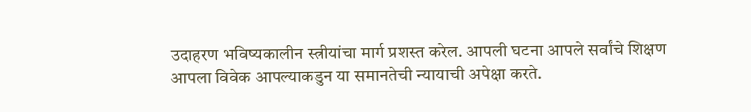उदाहरण भविष्यकालीन स्त्रीयांचा मार्ग प्रशस्त करेल. आपली घटना आपले सर्वांचे शिक्षण आपला विवेक आपल्याकडुन या समानतेची न्यायाची अपेक्षा करते.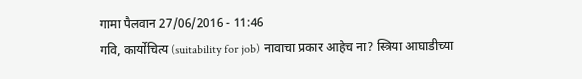गामा पैलवान 27/06/2016 - 11:46
गवि, कार्योचित्य (suitability for job) नावाचा प्रकार आहेच ना? स्त्रिया आघाडीच्या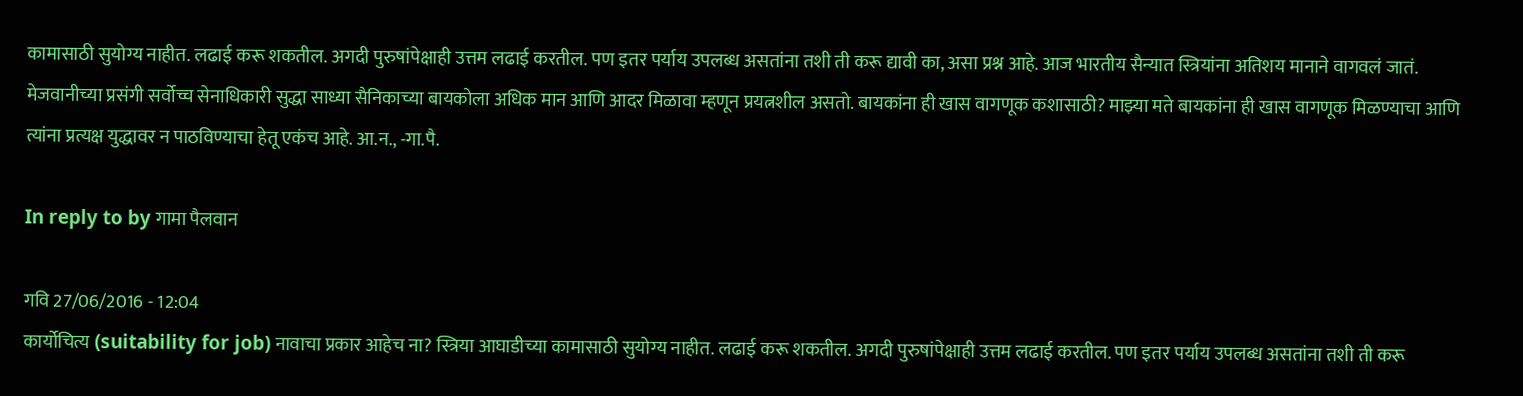कामासाठी सुयोग्य नाहीत. लढाई करू शकतील. अगदी पुरुषांपेक्षाही उत्तम लढाई करतील. पण इतर पर्याय उपलब्ध असतांना तशी ती करू द्यावी का, असा प्रश्न आहे. आज भारतीय सैन्यात स्त्रियांना अतिशय मानाने वागवलं जातं. मेजवानीच्या प्रसंगी सर्वोच्च सेनाधिकारी सुद्धा साध्या सैनिकाच्या बायकोला अधिक मान आणि आदर मिळावा म्हणून प्रयत्नशील असतो. बायकांना ही खास वागणूक कशासाठी? माझ्या मते बायकांना ही खास वागणूक मिळण्याचा आणि त्यांना प्रत्यक्ष युद्धावर न पाठविण्याचा हेतू एकंच आहे. आ.न., -गा.पै.

In reply to by गामा पैलवान

गवि 27/06/2016 - 12:04
कार्योचित्य (suitability for job) नावाचा प्रकार आहेच ना? स्त्रिया आघाडीच्या कामासाठी सुयोग्य नाहीत. लढाई करू शकतील. अगदी पुरुषांपेक्षाही उत्तम लढाई करतील. पण इतर पर्याय उपलब्ध असतांना तशी ती करू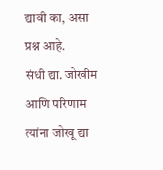द्यावी का, असा प्रश्न आहे.
संधी द्या. जोखीम आणि परिणाम त्यांना जोखू द्या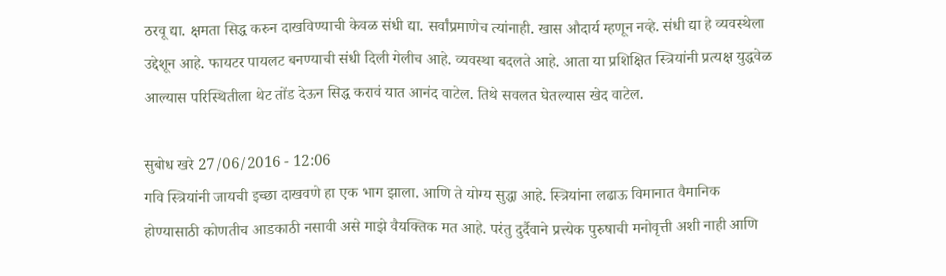ठरवू द्या. क्षमता सिद्ध करुन दाखविण्याची केवळ संधी द्या. सर्वांप्रमाणेच त्यांनाही. खास औदार्य म्हणून नव्हे. संधी द्या हे व्यवस्थेला उद्देशून आहे. फायटर पायलट बनण्याची संधी दिली गेलीच आहे. व्यवस्था बदलते आहे. आता या प्रशिक्षित स्त्रियांनी प्रत्यक्ष युद्धवेळ आल्यास परिस्थितीला थेट तोंड देऊन सिद्ध करावं यात आनंद वाटेल. तिथे सवलत घेतल्यास खेद वाटेल.

सुबोध खरे 27/06/2016 - 12:06
गवि स्त्रियांनी जायची इच्छा दाखवणे हा एक भाग झाला. आणि ते योग्य सुद्धा आहे. स्त्रियांना लढाऊ विमानात वैमानिक होण्यासाठी कोणतीच आडकाठी नसावी असे माझे वैयक्तिक मत आहे. परंतु दुर्दैवाने प्रत्त्येक पुरुषाची मनोवृत्ती अशी नाही आणि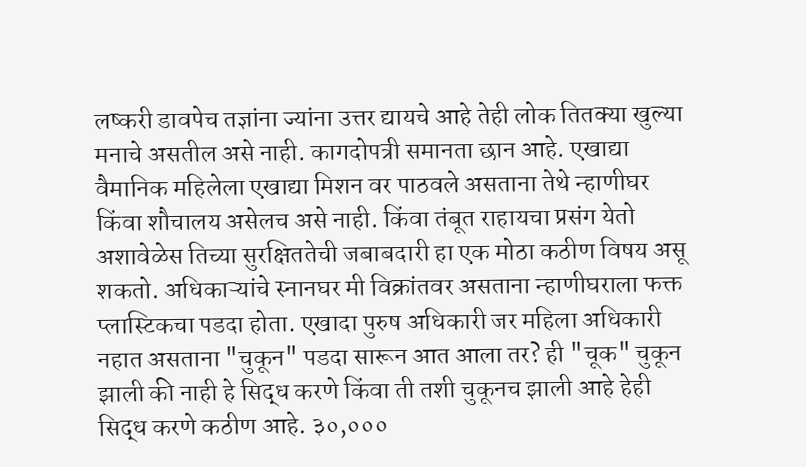लष्करी डावपेच तज्ञांना ज्यांना उत्तर द्यायचे आहे तेही लोक तितक्या खुल्या मनाचे असतील असे नाही. कागदोपत्री समानता छान आहे. एखाद्या वैमानिक महिलेला एखाद्या मिशन वर पाठवले असताना तेथे न्हाणीघर किंवा शौचालय असेलच असे नाही. किंवा तंबूत राहायचा प्रसंग येतो अशावेळेस तिच्या सुरक्षिततेची जबाबदारी हा एक मोठा कठीण विषय असू शकतो. अधिकाऱ्यांचे स्नानघर मी विक्रांतवर असताना न्हाणीघराला फक्त प्लास्टिकचा पडदा होता. एखादा पुरुष अधिकारी जर महिला अधिकारी नहात असताना "चुकून" पडदा सारून आत आला तर? ही "चूक" चुकून झाली की नाही हे सिद्ध करणे किंवा ती तशी चुकूनच झाली आहे हेही सिद्ध करणे कठीण आहे. ३०,०००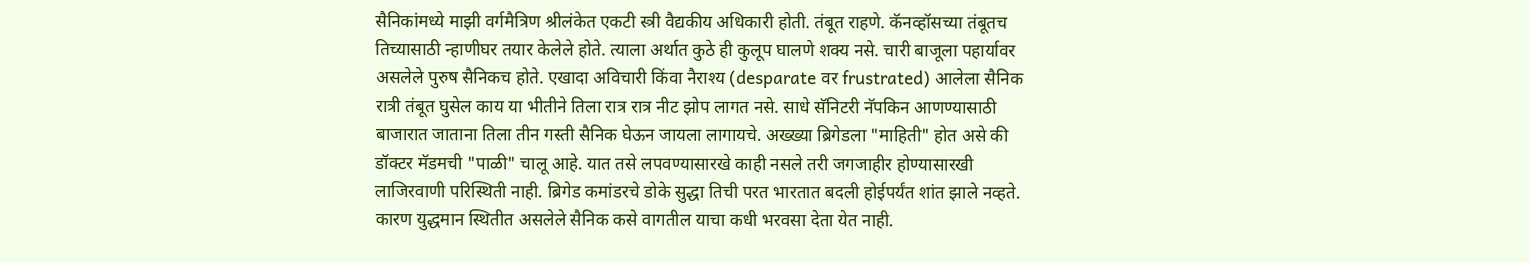सैनिकांमध्ये माझी वर्गमैत्रिण श्रीलंकेत एकटी स्त्री वैद्यकीय अधिकारी होती. तंबूत राहणे. कॅनव्हॉसच्या तंबूतच तिच्यासाठी न्हाणीघर तयार केलेले होते. त्याला अर्थात कुठे ही कुलूप घालणे शक्य नसे. चारी बाजूला पहार्यावर असलेले पुरुष सैनिकच होते. एखादा अविचारी किंवा नैराश्य (desparate वर frustrated) आलेला सैनिक रात्री तंबूत घुसेल काय या भीतीने तिला रात्र रात्र नीट झोप लागत नसे. साधे सॅनिटरी नॅपकिन आणण्यासाठी बाजारात जाताना तिला तीन गस्ती सैनिक घेऊन जायला लागायचे. अख्ख्या ब्रिगेडला "माहिती" होत असे की डॉक्टर मॅडमची "पाळी" चालू आहे. यात तसे लपवण्यासारखे काही नसले तरी जगजाहीर होण्यासारखी लाजिरवाणी परिस्थिती नाही. ब्रिगेड कमांडरचे डोके सुद्धा तिची परत भारतात बदली होईपर्यंत शांत झाले नव्हते. कारण युद्धमान स्थितीत असलेले सैनिक कसे वागतील याचा कधी भरवसा देता येत नाही.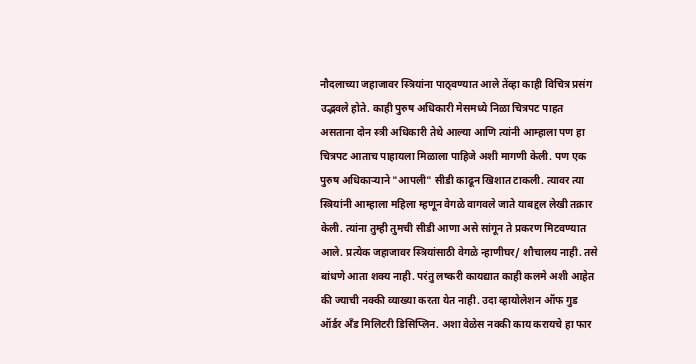नौदलाच्या जहाजावर स्त्रियांना पाठ्वण्यात आले तेंव्हा काही विचित्र प्रसंग उद्भवले होते. काही पुरुष अधिकारी मेसमध्ये निळा चित्रपट पाहत असताना दोन स्त्री अधिकारी तेथे आल्या आणि त्यांनी आम्हाला पण हा चित्रपट आताच पाहायला मिळाला पाहिजे अशी मागणी केली. पण एक पुरुष अधिकाऱ्याने "आपली" सीडी काढून खिशात टाकली. त्यावर त्या स्त्रियांनी आम्हाला महिला म्हणून वेगळे वागवले जाते याबद्दल लेखी तक्रार केली. त्यांना तुम्ही तुमची सीडी आणा असे सांगून ते प्रकरण मिटवण्यात आले. प्रत्येक जहाजावर स्त्रियांसाठी वेगळे न्हाणीघर/ शौचालय नाही. तसे बांधणे आता शक्य नाही. परंतु लष्करी कायद्यात काही कलमे अशी आहेत की ज्याची नक्की व्याख्या करता येत नाही. उदा व्हायोलेशन ऑफ गुड ऑर्डर अँड मिलिटरी डिसिप्लिन. अशा वेळेस नक्की काय करायचे हा फार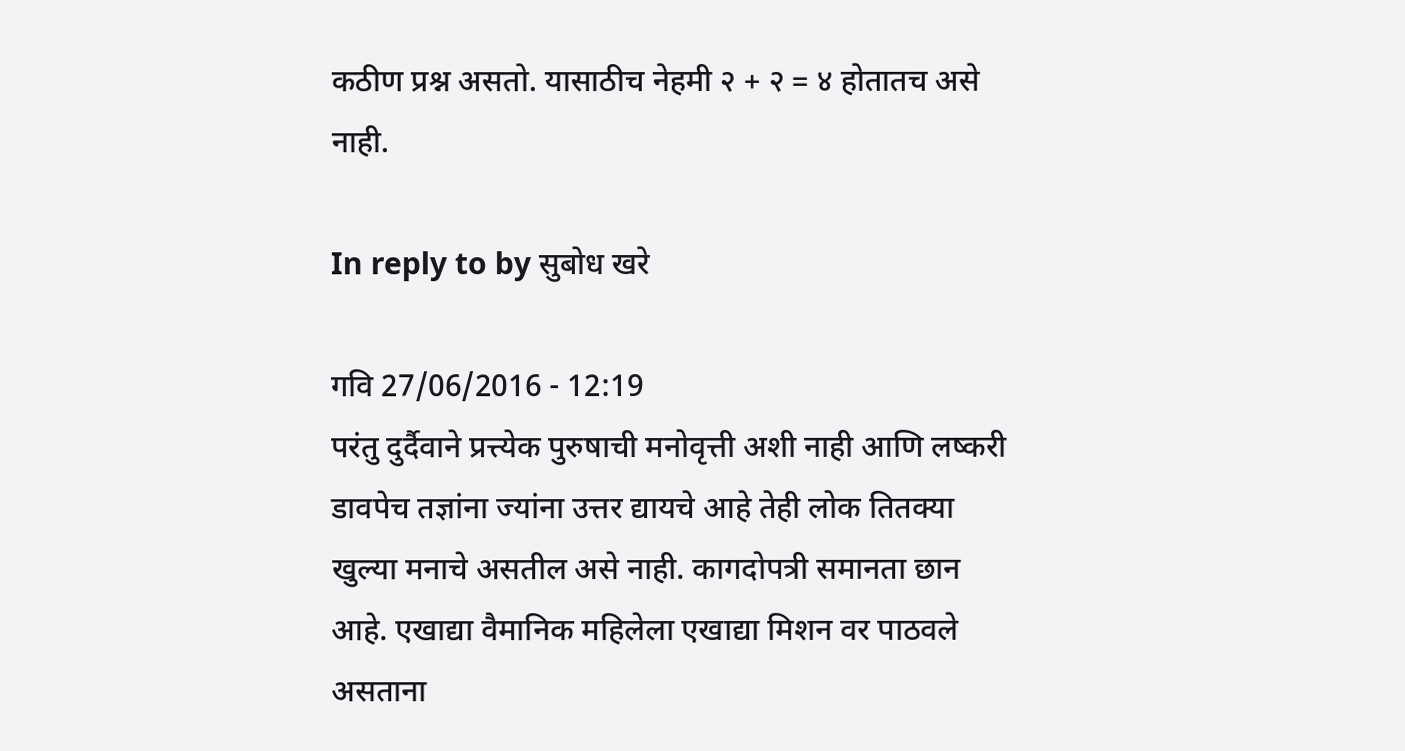कठीण प्रश्न असतो. यासाठीच नेहमी २ + २ = ४ होतातच असे नाही.

In reply to by सुबोध खरे

गवि 27/06/2016 - 12:19
परंतु दुर्दैवाने प्रत्त्येक पुरुषाची मनोवृत्ती अशी नाही आणि लष्करी डावपेच तज्ञांना ज्यांना उत्तर द्यायचे आहे तेही लोक तितक्या खुल्या मनाचे असतील असे नाही. कागदोपत्री समानता छान आहे. एखाद्या वैमानिक महिलेला एखाद्या मिशन वर पाठवले असताना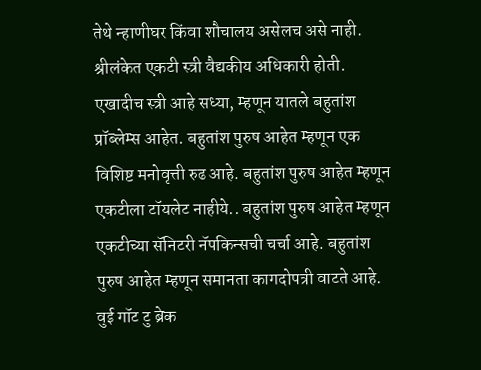तेथे न्हाणीघर किंवा शौचालय असेलच असे नाही.
श्रीलंकेत एकटी स्त्री वैद्यकीय अधिकारी होती.
एखादीच स्त्री आहे सध्या, म्हणून यातले बहुतांश प्रॉब्लेम्स आहेत. बहुतांश पुरुष आहेत म्हणून एक विशिष्ट मनोवृत्ती रुढ आहे. बहुतांश पुरुष आहेत म्हणून एकटीला टॉयलेट नाहीये.. बहुतांश पुरुष आहेत म्हणून एकटीच्या सॅनिटरी नॅपकिन्सची चर्चा आहे. बहुतांश पुरुष आहेत म्हणून समानता कागदोपत्री वाटते आहे. वुई गॉट टु ब्रेक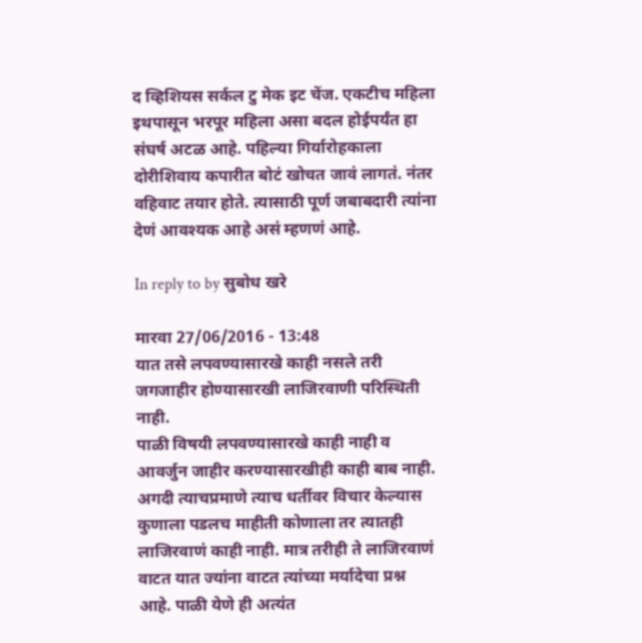द व्हिशियस सर्कल टु मेक इट चेंज. एकटीच महिला इथपासून भरपूर महिला असा बदल होईपर्यंत हा संघर्ष अटळ आहे. पहिल्या गिर्यारोहकाला दोरीशिवाय कपारीत बोटं खोचत जावं लागतं. नंतर वहिवाट तयार होते. त्यासाठी पूर्ण जबाबदारी त्यांना देणं आवश्यक आहे असं म्हणणं आहे.

In reply to by सुबोध खरे

मारवा 27/06/2016 - 13:48
यात तसे लपवण्यासारखे काही नसले तरी जगजाहीर होण्यासारखी लाजिरवाणी परिस्थिती नाही.
पाळी विषयी लपवण्यासारखे काही नाही व आवर्जुन जाहीर करण्यासारखीही काही बाब नाही. अगदी त्याचप्रमाणे त्याच धर्तीवर विचार केल्यास कुणाला पडलच माहीती कोणाला तर त्यातही लाजिरवाणं काही नाही. मात्र तरीही ते लाजिरवाणं वाटत यात ज्यांना वाटत त्यांच्या मर्यादेचा प्रश्न आहे. पाळी येणे ही अत्यंत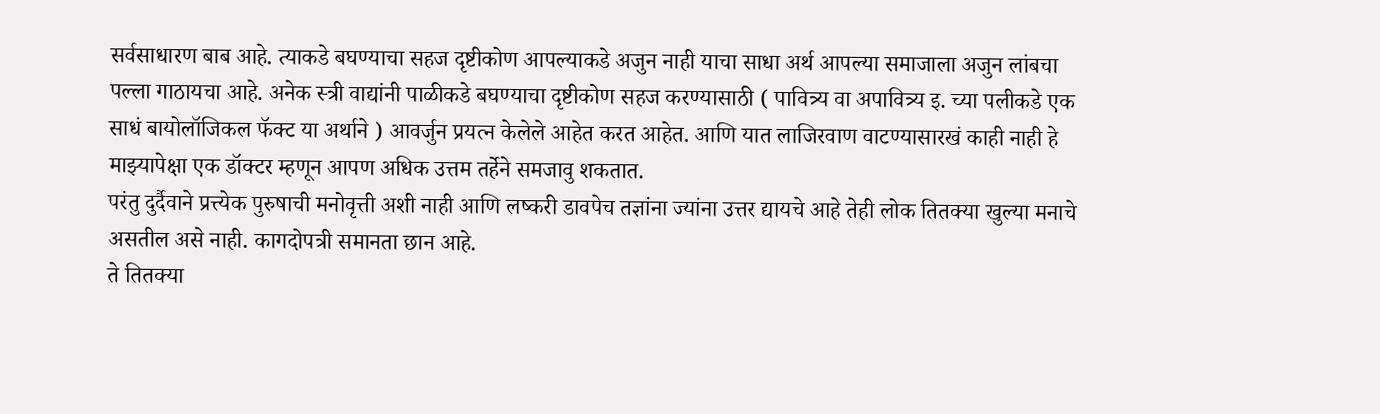सर्वसाधारण बाब आहे. त्याकडे बघण्याचा सहज दृष्टीकोण आपल्याकडे अजुन नाही याचा साधा अर्थ आपल्या समाजाला अजुन लांबचा पल्ला गाठायचा आहे. अनेक स्त्री वाद्यांनी पाळीकडे बघण्याचा दृष्टीकोण सहज करण्यासाठी ( पावित्र्य वा अपावित्र्य इ. च्या पलीकडे एक साधं बायोलॉजिकल फॅक्ट या अर्थाने ) आवर्जुन प्रयत्न केलेले आहेत करत आहेत. आणि यात लाजिरवाण वाटण्यासारखं काही नाही हे माझ्यापेक्षा एक डॉक्टर म्हणून आपण अधिक उत्तम तर्हेने समजावु शकतात.
परंतु दुर्दैवाने प्रत्त्येक पुरुषाची मनोवृत्ती अशी नाही आणि लष्करी डावपेच तज्ञांना ज्यांना उत्तर द्यायचे आहे तेही लोक तितक्या खुल्या मनाचे असतील असे नाही. कागदोपत्री समानता छान आहे.
ते तितक्या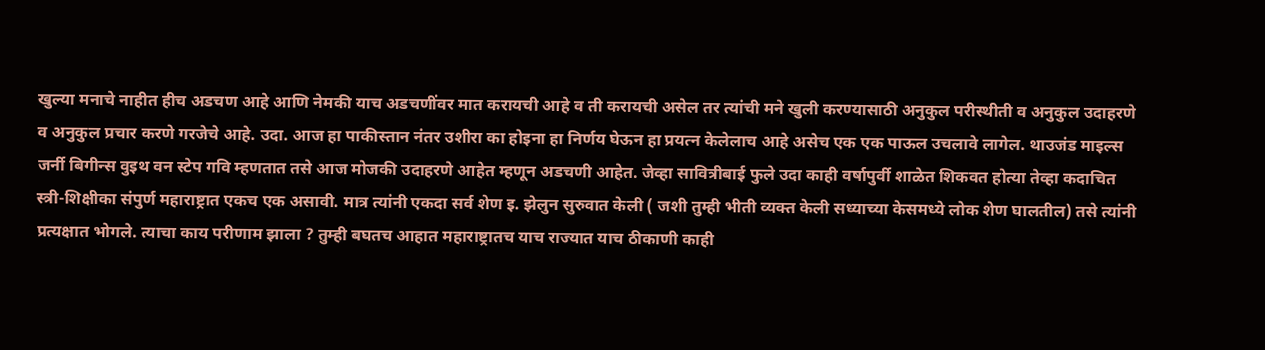खुल्या मनाचे नाहीत हीच अडचण आहे आणि नेमकी याच अडचणींवर मात करायची आहे व ती करायची असेल तर त्यांची मने खुली करण्यासाठी अनुकुल परीस्थीती व अनुकुल उदाहरणे व अनुकुल प्रचार करणे गरजेचे आहे. उदा. आज हा पाकीस्तान नंतर उशीरा का होइना हा निर्णय घेऊन हा प्रयत्न केलेलाच आहे असेच एक एक पाऊल उचलावे लागेल. थाउजंड माइल्स जर्नी बिगीन्स वुइथ वन स्टेप गवि म्हणतात तसे आज मोजकी उदाहरणे आहेत म्हणून अडचणी आहेत. जेव्हा सावित्रीबाई फुले उदा काही वर्षापुर्वी शाळेत शिकवत होत्या तेव्हा कदाचित स्त्री-शिक्षीका संपुर्ण महाराष्ट्रात एकच एक असावी. मात्र त्यांनी एकदा सर्व शेण इ. झेलुन सुरुवात केली ( जशी तुम्ही भीती व्यक्त केली सध्याच्या केसमध्ये लोक शेण घालतील) तसे त्यांनी प्रत्यक्षात भोगले. त्याचा काय परीणाम झाला ? तुम्ही बघतच आहात महाराष्ट्रातच याच राज्यात याच ठीकाणी काही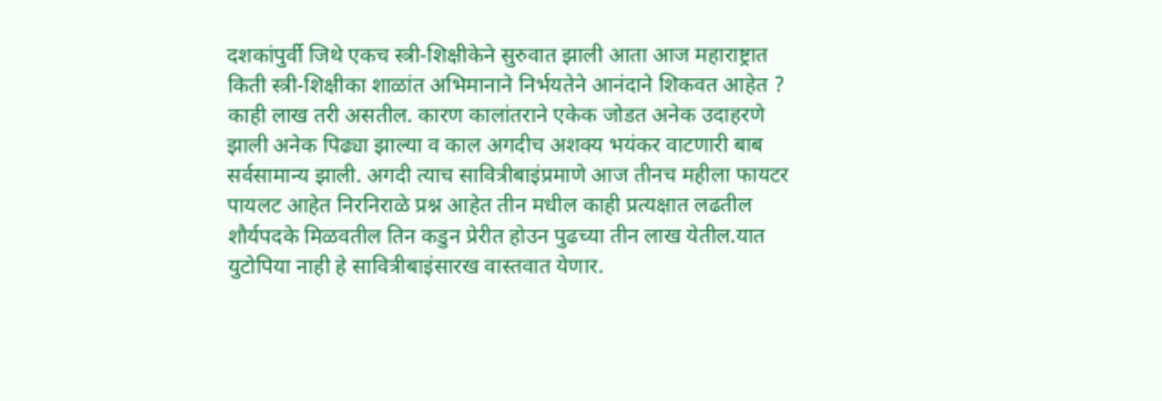दशकांपुर्वी जिथे एकच स्त्री-शिक्षीकेने सुरुवात झाली आता आज महाराष्ट्रात किती स्त्री-शिक्षीका शाळांत अभिमानाने निर्भयतेने आनंदाने शिकवत आहेत ? काही लाख तरी असतील. कारण कालांतराने एकेक जोडत अनेक उदाहरणे झाली अनेक पिढ्या झाल्या व काल अगदीच अशक्य भयंकर वाटणारी बाब सर्वसामान्य झाली. अगदी त्याच सावित्रीबाइंप्रमाणे आज तीनच महीला फायटर पायलट आहेत निरनिराळे प्रश्न आहेत तीन मधील काही प्रत्यक्षात लढतील शौर्यपदके मिळवतील तिन कडुन प्रेरीत होउन पुढच्या तीन लाख येतील.यात युटोपिया नाही हे सावित्रीबाइंसारख वास्तवात येणार.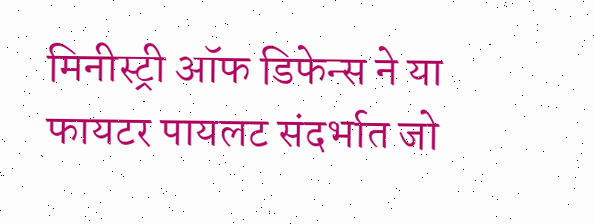मिनीस्ट्री ऑफ डिफेन्स ने या फायटर पायलट संदर्भात जो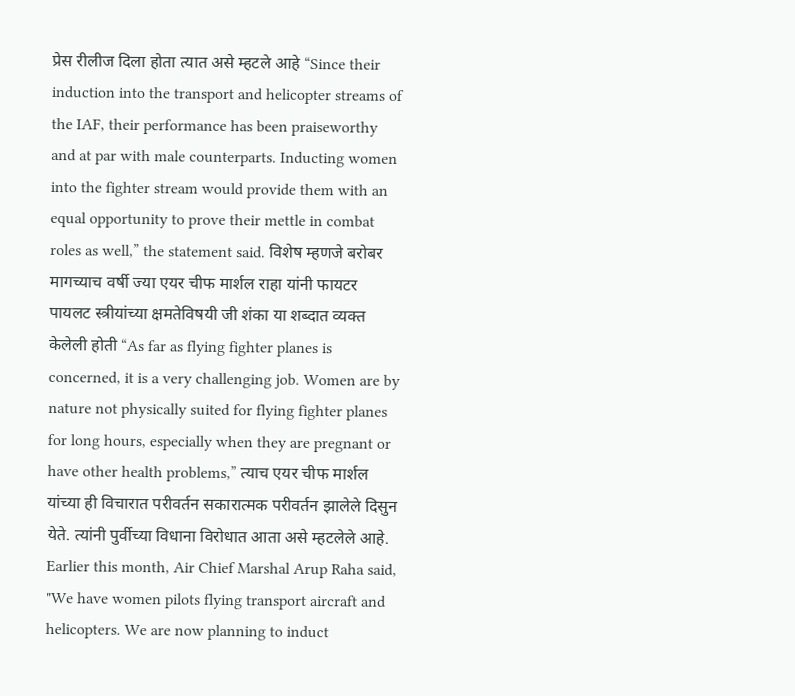प्रेस रीलीज दिला होता त्यात असे म्हटले आहे “Since their induction into the transport and helicopter streams of the IAF, their performance has been praiseworthy and at par with male counterparts. Inducting women into the fighter stream would provide them with an equal opportunity to prove their mettle in combat roles as well,” the statement said. विशेष म्हणजे बरोबर मागच्याच वर्षी ज्या एयर चीफ मार्शल राहा यांनी फायटर पायलट स्त्रीयांच्या क्षमतेविषयी जी शंका या शब्दात व्यक्त केलेली होती “As far as flying fighter planes is concerned, it is a very challenging job. Women are by nature not physically suited for flying fighter planes for long hours, especially when they are pregnant or have other health problems,” त्याच एयर चीफ मार्शल यांच्या ही विचारात परीवर्तन सकारात्मक परीवर्तन झालेले दिसुन येते. त्यांनी पुर्वीच्या विधाना विरोधात आता असे म्हटलेले आहे. Earlier this month, Air Chief Marshal Arup Raha said, "We have women pilots flying transport aircraft and helicopters. We are now planning to induct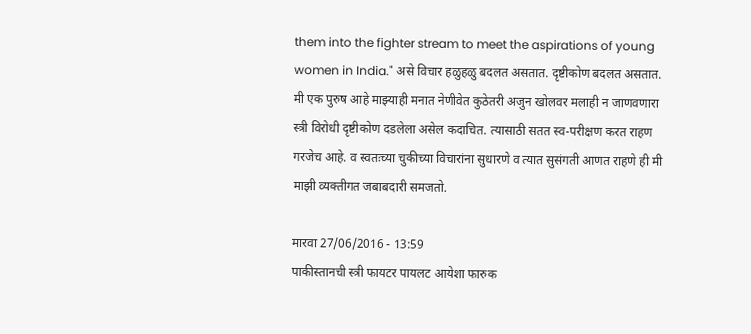them into the fighter stream to meet the aspirations of young women in India." असे विचार हळुहळु बदलत असतात. दृष्टीकोण बदलत असतात. मी एक पुरुष आहे माझ्याही मनात नेणीवेत कुठेतरी अजुन खोलवर मलाही न जाणवणारा स्त्री विरोधी दृष्टीकोण दडलेला असेल कदाचित. त्यासाठी सतत स्व-परीक्षण करत राहण गरजेच आहे. व स्वतःच्या चुकीच्या विचारांना सुधारणे व त्यात सुसंगती आणत राहणे ही मी माझी व्यक्तीगत जबाबदारी समजतो.

मारवा 27/06/2016 - 13:59
पाकीस्तानची स्त्री फायटर पायलट आयेशा फारुक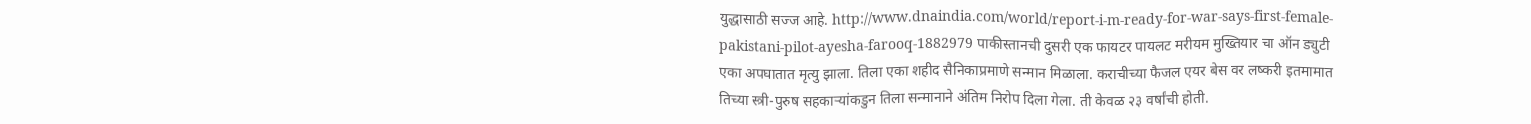युद्धासाठी सज्ज आहे. http://www.dnaindia.com/world/report-i-m-ready-for-war-says-first-female-pakistani-pilot-ayesha-farooq-1882979 पाकीस्तानची दुसरी एक फायटर पायलट मरीयम मुख्तियार चा ऑन ड्युटी एका अपघातात मृत्यु झाला. तिला एका शहीद सैनिकाप्रमाणे सन्मान मिळाला. कराचीच्या फैजल एयर बेस वर लष्करी इतमामात तिच्या स्त्री-पुरुष सहकार्‍यांकडुन तिला सन्मानाने अंतिम निरोप दिला गेला. ती केवळ २३ वर्षांची होती.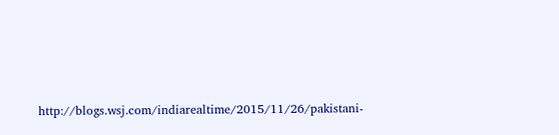http://blogs.wsj.com/indiarealtime/2015/11/26/pakistani-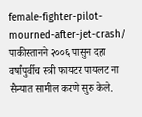female-fighter-pilot-mourned-after-jet-crash/ पाकीस्तानने २००६ पासुन दहा वर्षांपुर्वीच स्त्री फायटर पायलट ना सैन्यात सामील करणे सुरु केले.